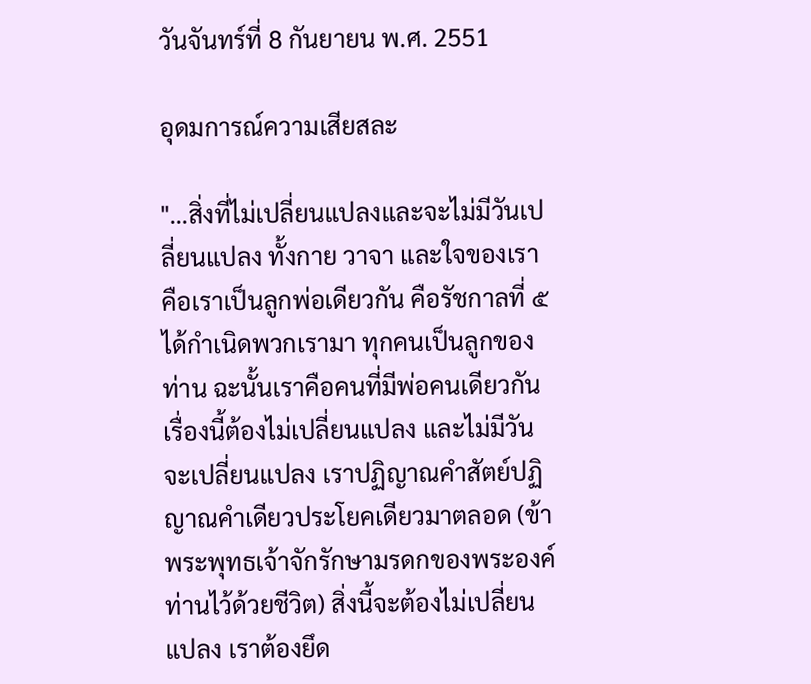วันจันทร์ที่ 8 กันยายน พ.ศ. 2551

อุดมการณ์ความเสียสละ

"...สิ่งที่ไม่เปลี่ยนแปลงและจะไม่มีวันเปลี่ยนแปลง ทั้งกาย วาจา และใจของเรา คือเราเป็นลูกพ่อเดียวกัน คือรัชกาลที่ ๕ ได้กำเนิดพวกเรามา ทุกคนเป็นลูกของท่าน ฉะนั้นเราคือคนที่มีพ่อคนเดียวกัน เรื่องนี้ต้องไม่เปลี่ยนแปลง และไม่มีวันจะเปลี่ยนแปลง เราปฏิญาณคำสัตย์ปฏิญาณคำเดียวประโยคเดียวมาตลอด (ข้าพระพุทธเจ้าจักรักษามรดกของพระองค์ท่านไว้ด้วยชีวิต) สิ่งนี้จะต้องไม่เปลี่ยนแปลง เราต้องยึด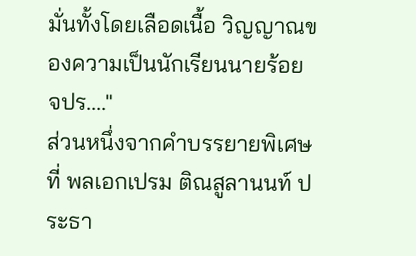มั่นทั้งโดยเลือดเนื้อ วิญญาณของความเป็นนักเรียนนายร้อย จปร...."
ส่วนหนึ่งจากคำบรรยายพิเศษที่ พลเอกเปรม ติณสูลานนท์ ประธา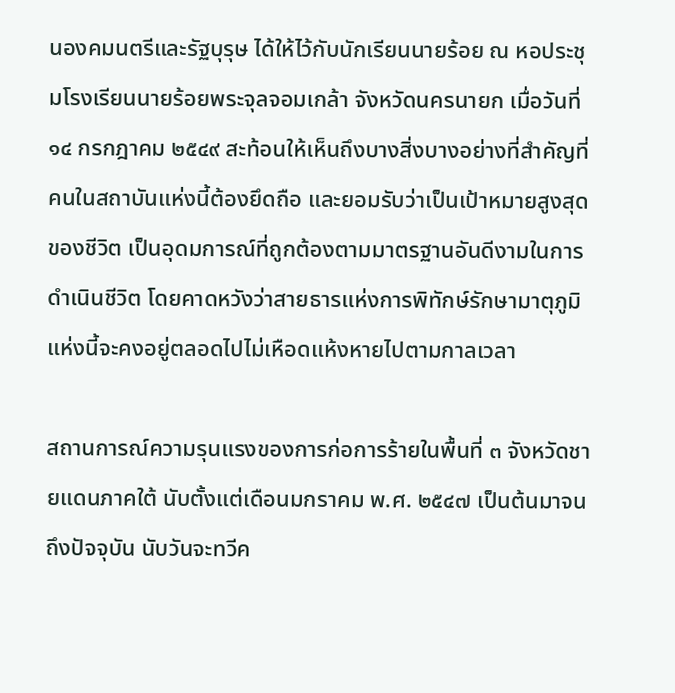นองคมนตรีและรัฐบุรุษ ได้ให้ไว้กับนักเรียนนายร้อย ณ หอประชุมโรงเรียนนายร้อยพระจุลจอมเกล้า จังหวัดนครนายก เมื่อวันที่ ๑๔ กรกฎาคม ๒๕๔๙ สะท้อนให้เห็นถึงบางสิ่งบางอย่างที่สำคัญที่คนในสถาบันแห่งนี้ต้องยึดถือ และยอมรับว่าเป็นเป้าหมายสูงสุดของชีวิต เป็นอุดมการณ์ที่ถูกต้องตามมาตรฐานอันดีงามในการดำเนินชีวิต โดยคาดหวังว่าสายธารแห่งการพิทักษ์รักษามาตุภูมิแห่งนี้จะคงอยู่ตลอดไปไม่เหือดแห้งหายไปตามกาลเวลา

สถานการณ์ความรุนแรงของการก่อการร้ายในพื้นที่ ๓ จังหวัดชายแดนภาคใต้ นับตั้งแต่เดือนมกราคม พ.ศ. ๒๕๔๗ เป็นต้นมาจนถึงปัจจุบัน นับวันจะทวีค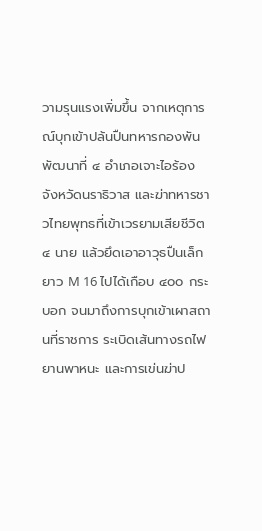วามรุนแรงเพิ่มขึ้น จากเหตุการณ์บุกเข้าปล้นปืนทหารกองพันพัฒนาที่ ๔ อำเภอเจาะไอร้อง จังหวัดนราธิวาส และฆ่าทหารชาวไทยพุทธที่เข้าเวรยามเสียชีวิต ๔ นาย แล้วยึดเอาอาวุธปืนเล็กยาว M 16 ไปได้เกือบ ๔๐๐ กระบอก จนมาถึงการบุกเข้าเผาสถานที่ราชการ ระเบิดเส้นทางรถไฟ ยานพาหนะ และการเข่นฆ่าป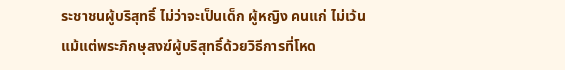ระชาชนผู้บริสุทธิ์ ไม่ว่าจะเป็นเด็ก ผู้หญิง คนแก่ ไม่เว้นแม้แต่พระภิกษุสงฆ์ผู้บริสุทธิ์ด้วยวิธีการที่โหด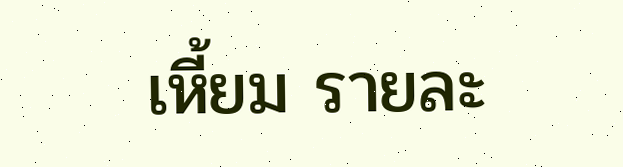เหี้ยม รายละ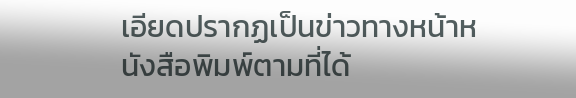เอียดปรากฏเป็นข่าวทางหน้าหนังสือพิมพ์ตามที่ได้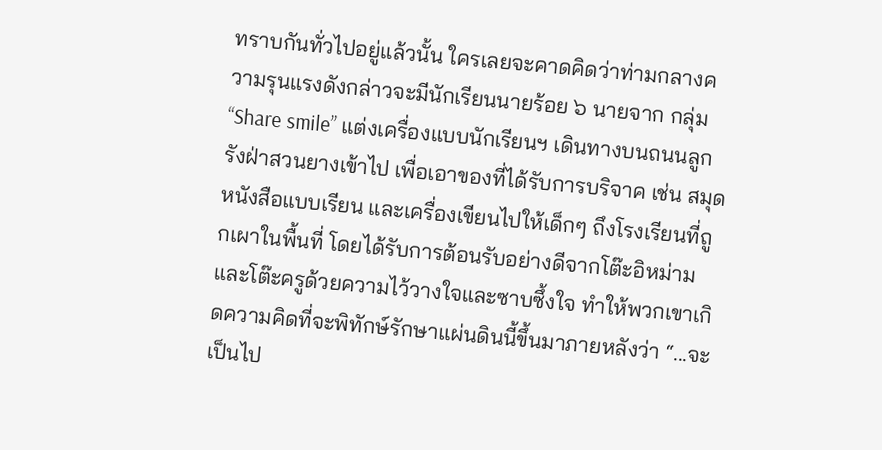ทราบกันทั่วไปอยู่แล้วนั้น ใครเลยจะคาดคิดว่าท่ามกลางความรุนแรงดังกล่าวจะมีนักเรียนนายร้อย ๖ นายจาก กลุ่ม “Share smile” แต่งเครื่องแบบนักเรียนฯ เดินทางบนถนนลูกรังฝ่าสวนยางเข้าไป เพื่อเอาของที่ได้รับการบริจาค เช่น สมุด หนังสือแบบเรียน และเครื่องเขียนไปให้เด็กๆ ถึงโรงเรียนที่ถูกเผาในพื้นที่ โดยได้รับการต้อนรับอย่างดีจากโต๊ะอิหม่ามและโต๊ะครูด้วยความไว้วางใจและซาบซึ้งใจ ทำให้พวกเขาเกิดความคิดที่จะพิทักษ์รักษาแผ่นดินนี้ขึ้นมาภายหลังว่า “...จะเป็นไป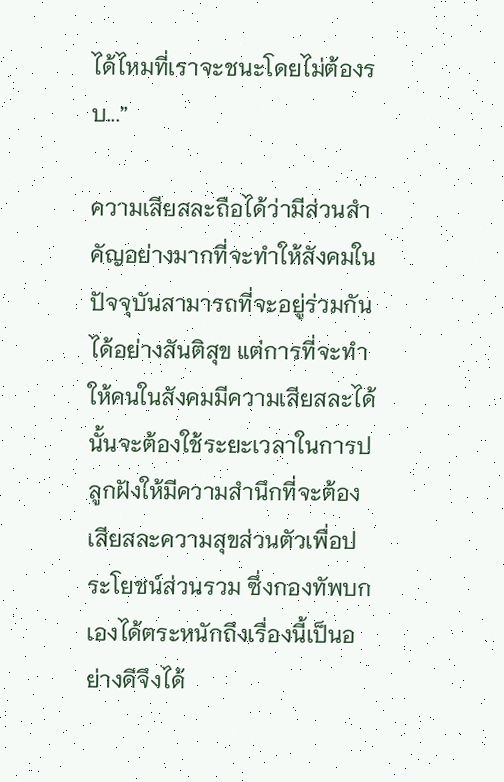ได้ไหมที่เราจะชนะโดยไม่ต้องรบ...”

ความเสียสละถือได้ว่ามีส่วนสำคัญอย่างมากที่จะทำให้สังคมในปัจจุบันสามารถที่จะอยู่ร่วมกันได้อย่างสันติสุข แต่การที่จะทำให้คนในสังคมมีความเสียสละได้นั้นจะต้องใช้ระยะเวลาในการปลูกฝังให้มีความสำนึกที่จะต้องเสียสละความสุขส่วนตัวเพื่อประโยชน์ส่วนรวม ซึ่งกองทัพบกเองได้ตระหนักถึงเรื่องนี้เป็นอย่างดีจึงได้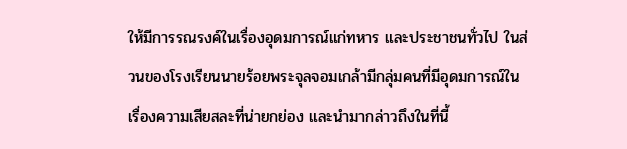ให้มีการรณรงค์ในเรื่องอุดมการณ์แก่ทหาร และประชาชนทั่วไป ในส่วนของโรงเรียนนายร้อยพระจุลจอมเกล้ามีกลุ่มคนที่มีอุดมการณ์ในเรื่องความเสียสละที่น่ายกย่อง และนำมากล่าวถึงในที่นี้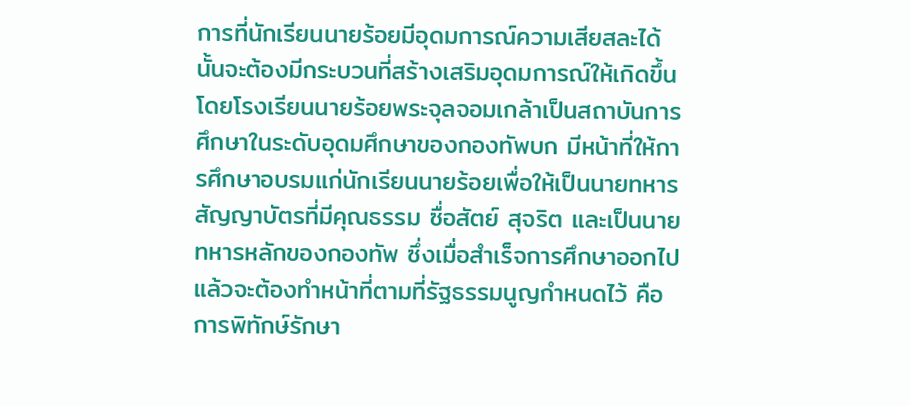การที่นักเรียนนายร้อยมีอุดมการณ์ความเสียสละได้นั้นจะต้องมีกระบวนที่สร้างเสริมอุดมการณ์ให้เกิดขึ้น โดยโรงเรียนนายร้อยพระจุลจอมเกล้าเป็นสถาบันการศึกษาในระดับอุดมศึกษาของกองทัพบก มีหน้าที่ให้การศึกษาอบรมแก่นักเรียนนายร้อยเพื่อให้เป็นนายทหารสัญญาบัตรที่มีคุณธรรม ซื่อสัตย์ สุจริต และเป็นนายทหารหลักของกองทัพ ซึ่งเมื่อสำเร็จการศึกษาออกไปแล้วจะต้องทำหน้าที่ตามที่รัฐธรรมนูญกำหนดไว้ คือ การพิทักษ์รักษา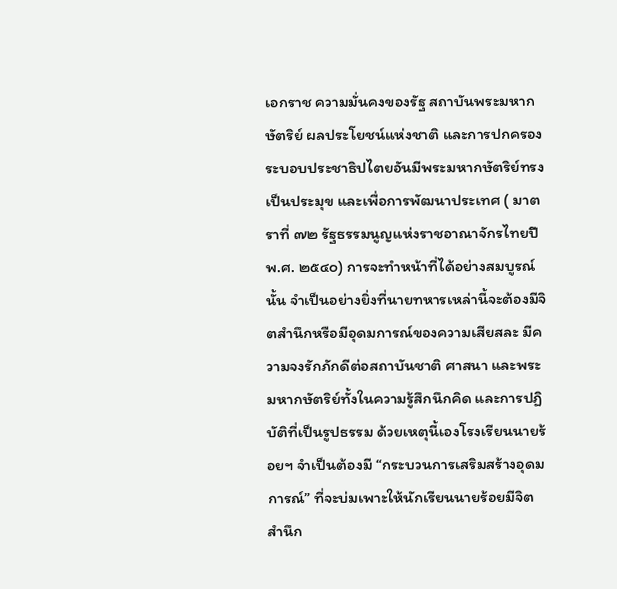เอกราช ความมั่นคงของรัฐ สถาบันพระมหากษัตริย์ ผลประโยชน์แห่งชาติ และการปกครองระบอบประชาธิปไตยอันมีพระมหากษัตริย์ทรงเป็นประมุข และเพื่อการพัฒนาประเทศ ( มาตราที่ ๗๒ รัฐธรรมนูญแห่งราชอาณาจักรไทยปี พ.ศ. ๒๕๔๐) การจะทำหน้าที่ได้อย่างสมบูรณ์นั้น จำเป็นอย่างยิ่งที่นายทหารเหล่านี้จะต้องมีจิตสำนึกหรือมีอุดมการณ์ของความเสียสละ มีความจงรักภักดีต่อสถาบันชาติ ศาสนา และพระมหากษัตริย์ทั้งในความรู้สึกนึกคิด และการปฏิบัติที่เป็นรูปธรรม ด้วยเหตุนี้เองโรงเรียนนายร้อยฯ จำเป็นต้องมี “กระบวนการเสริมสร้างอุดมการณ์” ที่จะบ่มเพาะให้นักเรียนนายร้อยมีจิตสำนึก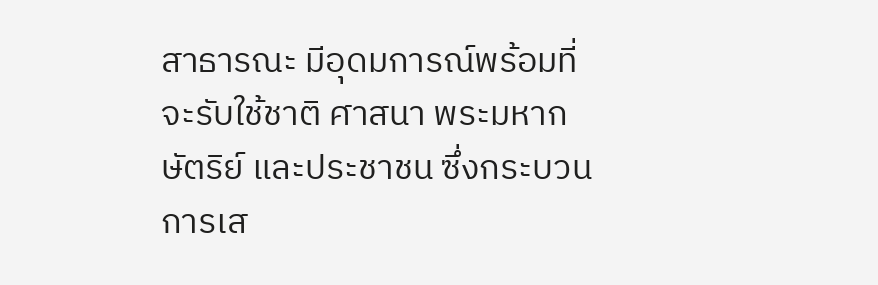สาธารณะ มีอุดมการณ์พร้อมที่จะรับใช้ชาติ ศาสนา พระมหากษัตริย์ และประชาชน ซึ่งกระบวนการเส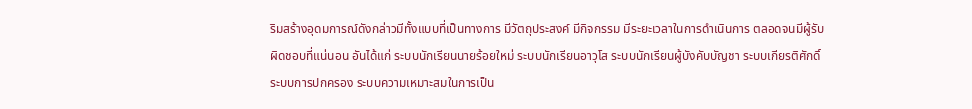ริมสร้างอุดมการณ์ดังกล่าวมีทั้งแบบที่เป็นทางการ มีวัตถุประสงค์ มีกิจกรรม มีระยะเวลาในการดำเนินการ ตลอดจนมีผู้รับผิดชอบที่แน่นอน อันได้แก่ ระบบนักเรียนนายร้อยใหม่ ระบบนักเรียนอาวุโส ระบบนักเรียนผู้บังคับบัญชา ระบบเกียรติศักดิ์ ระบบการปกครอง ระบบความเหมาะสมในการเป็น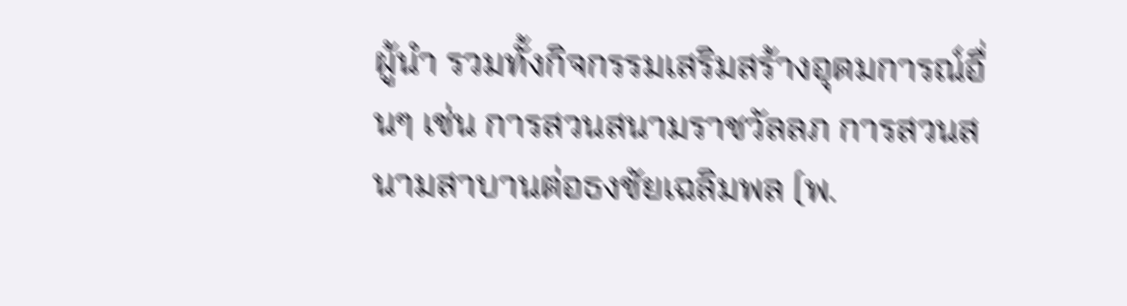ผู้นำ รวมทั้งกิจกรรมเสริมสร้างอุดมการณ์อื่นๆ เช่น การสวนสนามราชวัลลภ การสวนสนามสาบานต่อธงชัยเฉลิมพล (พ.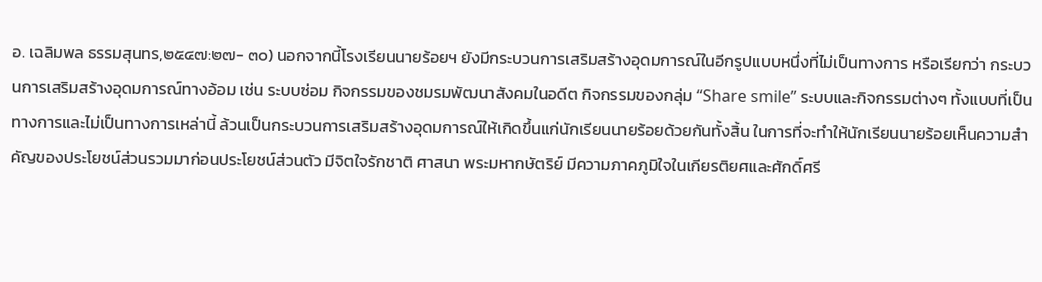อ. เฉลิมพล ธรรมสุนทร,๒๕๔๗:๒๗- ๓๐) นอกจากนี้โรงเรียนนายร้อยฯ ยังมีกระบวนการเสริมสร้างอุดมการณ์ในอีกรูปแบบหนึ่งที่ไม่เป็นทางการ หรือเรียกว่า กระบวนการเสริมสร้างอุดมการณ์ทางอ้อม เช่น ระบบซ่อม กิจกรรมของชมรมพัฒนาสังคมในอดีต กิจกรรมของกลุ่ม “Share smile” ระบบและกิจกรรมต่างๆ ทั้งแบบที่เป็นทางการและไม่เป็นทางการเหล่านี้ ล้วนเป็นกระบวนการเสริมสร้างอุดมการณ์ให้เกิดขึ้นแก่นักเรียนนายร้อยด้วยกันทั้งสิ้น ในการที่จะทำให้นักเรียนนายร้อยเห็นความสำคัญของประโยชน์ส่วนรวมมาก่อนประโยชน์ส่วนตัว มีจิตใจรักชาติ ศาสนา พระมหากษัตริย์ มีความภาคภูมิใจในเกียรติยศและศักดิ์ศรี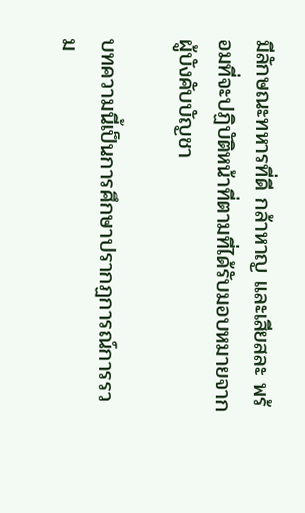มีลักษณะทหารที่ดี กล้าหาญ และเสียสละ พร้อมที่จะปฏิบัติหน้าที่ตามที่ได้รับมอบหมายจากผู้บังคับบัญชา

บทความนี้เป็นการศึกษาปรากฏการณ์การรวม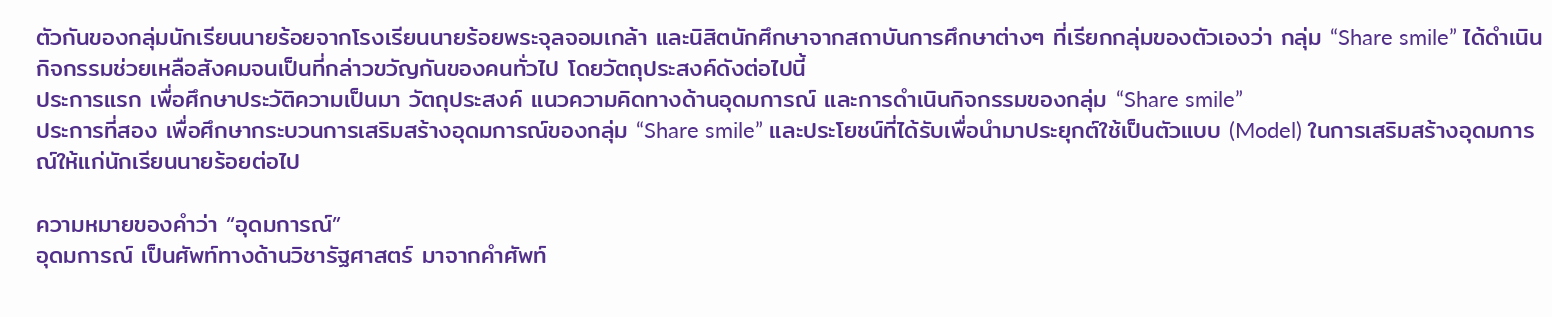ตัวกันของกลุ่มนักเรียนนายร้อยจากโรงเรียนนายร้อยพระจุลจอมเกล้า และนิสิตนักศึกษาจากสถาบันการศึกษาต่างๆ ที่เรียกกลุ่มของตัวเองว่า กลุ่ม “Share smile” ได้ดำเนินกิจกรรมช่วยเหลือสังคมจนเป็นที่กล่าวขวัญกันของคนทั่วไป โดยวัตถุประสงค์ดังต่อไปนี้
ประการแรก เพื่อศึกษาประวัติความเป็นมา วัตถุประสงค์ แนวความคิดทางด้านอุดมการณ์ และการดำเนินกิจกรรมของกลุ่ม “Share smile”
ประการที่สอง เพื่อศึกษากระบวนการเสริมสร้างอุดมการณ์ของกลุ่ม “Share smile” และประโยชน์ที่ได้รับเพื่อนำมาประยุกต์ใช้เป็นตัวแบบ (Model) ในการเสริมสร้างอุดมการณ์ให้แก่นักเรียนนายร้อยต่อไป

ความหมายของคำว่า “อุดมการณ์”
อุดมการณ์ เป็นศัพท์ทางด้านวิชารัฐศาสตร์ มาจากคำศัพท์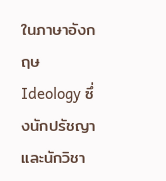ในภาษาอังกฤษ Ideology ซึ่งนักปรัชญาและนักวิชา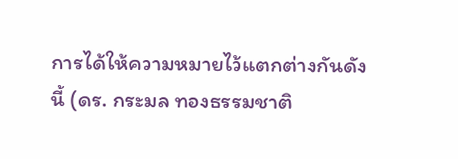การได้ให้ความหมายไว้แตกต่างกันดังนี้ (ดร. กระมล ทองธรรมชาติ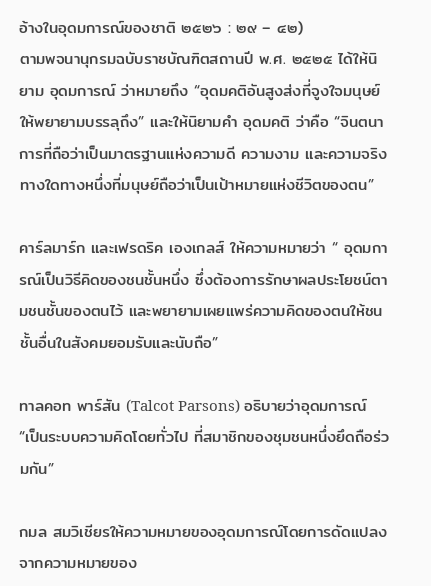อ้างในอุดมการณ์ของชาติ ๒๕๒๖ : ๒๙ – ๔๒)
ตามพจนานุกรมฉบับราชบัณฑิตสถานปี พ.ศ. ๒๕๒๕ ได้ให้นิยาม อุดมการณ์ ว่าหมายถึง “อุดมคติอันสูงส่งที่จูงใจมนุษย์ให้พยายามบรรลุถึง” และให้นิยามคำ อุดมคติ ว่าคือ “จินตนาการที่ถือว่าเป็นมาตรฐานแห่งความดี ความงาม และความจริงทางใดทางหนึ่งที่มนุษย์ถือว่าเป็นเป้าหมายแห่งชีวิตของตน”

คาร์ลมาร์ก และเฟรดริค เองเกลส์ ให้ความหมายว่า “ อุดมการณ์เป็นวิธีคิดของชนชั้นหนึ่ง ซึ่งต้องการรักษาผลประโยชน์ตามชนชั้นของตนไว้ และพยายามเผยแพร่ความคิดของตนให้ชนชั้นอื่นในสังคมยอมรับและนับถือ”

ทาลคอท พาร์สัน (Talcot Parsons) อธิบายว่าอุดมการณ์ “เป็นระบบความคิดโดยทั่วไป ที่สมาชิกของชุมชนหนึ่งยึดถือร่วมกัน”

กมล สมวิเชียรให้ความหมายของอุดมการณ์โดยการดัดแปลงจากความหมายของ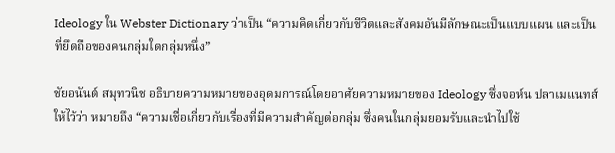Ideology ใน Webster Dictionary ว่าเป็น “ความคิดเกี่ยวกับชีวิตและสังคมอันมีลักษณะเป็นแบบแผน และเป็นที่ยึดถือของคนกลุ่มใดกลุ่มหนึ่ง”

ชัยอนันต์ สมุทวนิช อธิบายความหมายของอุดมการณ์โดยอาศัยความหมายของ Ideology ซึ่งจอห์น ปลาเมแนทส์ ให้ไว้ว่า หมายถึง “ความเชื่อเกี่ยวกับเรื่องที่มีความสำคัญต่อกลุ่ม ซึ่งคนในกลุ่มยอมรับและนำไปใช้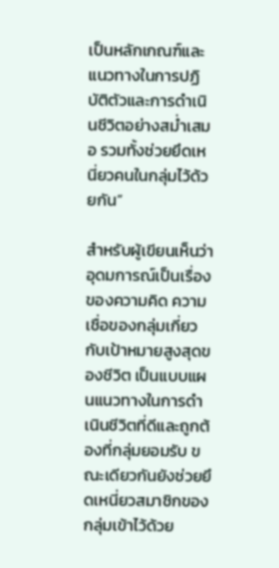เป็นหลักเกณฑ์และแนวทางในการปฏิบัติตัวและการดำเนินชีวิตอย่างสม่ำเสมอ รวมทั้งช่วยยึดเหนี่ยวคนในกลุ่มไว้ด้วยกัน”

สำหรับผู้เขียนเห็นว่า อุดมการณ์เป็นเรื่องของความคิด ความเชื่อของกลุ่มเกี่ยวกับเป้าหมายสูงสุดของชีวิต เป็นแบบแผนแนวทางในการดำเนินชีวิตที่ดีและถูกต้องที่กลุ่มยอมรับ ขณะเดียวกันยังช่วยยึดเหนี่ยวสมาชิกของกลุ่มเข้าไว้ด้วย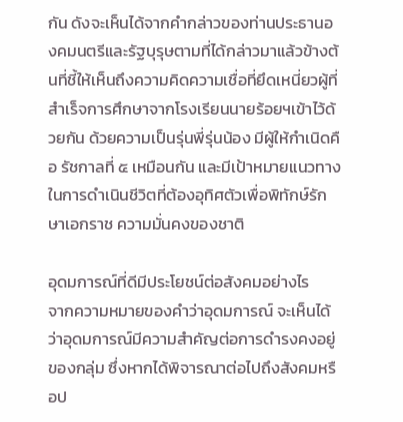กัน ดังจะเห็นได้จากคำกล่าวของท่านประธานองคมนตรีและรัฐบุรุษตามที่ได้กล่าวมาแล้วข้างต้นที่ชี้ให้เห็นถึงความคิดความเชื่อที่ยึดเหนี่ยวผู้ที่สำเร็จการศึกษาจากโรงเรียนนายร้อยฯเข้าไว้ด้วยกัน ด้วยความเป็นรุ่นพี่รุ่นน้อง มีผู้ให้กำเนิดคือ รัชกาลที่ ๕ เหมือนกัน และมีเป้าหมายแนวทางในการดำเนินชีวิตที่ต้องอุทิศตัวเพื่อพิทักษ์รักษาเอกราช ความมั่นคงของชาติ

อุดมการณ์ที่ดีมีประโยชน์ต่อสังคมอย่างไร
จากความหมายของคำว่าอุดมการณ์ จะเห็นได้ว่าอุดมการณ์มีความสำคัญต่อการดำรงคงอยู่ของกลุ่ม ซึ่งหากได้พิจารณาต่อไปถึงสังคมหรือป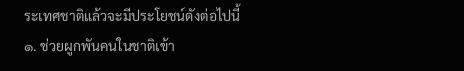ระเทศชาติแล้วจะมีประโยชน์ดังต่อไปนี้
๑. ช่วยผูกพันคนในชาติเข้า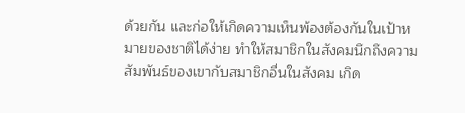ด้วยกัน และก่อให้เกิดความเห็นพ้องต้องกันในเป้าหมายของชาติได้ง่าย ทำให้สมาชิกในสังคมนึกถึงความสัมพันธ์ของเขากับสมาชิกอื่นในสังคม เกิด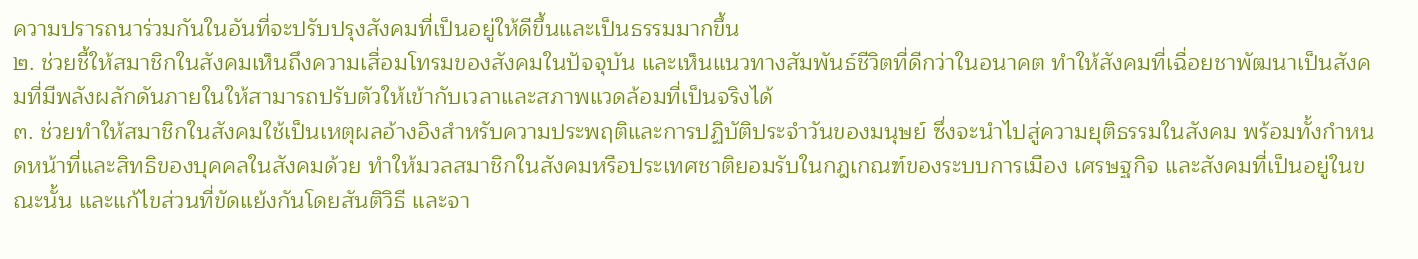ความปรารถนาร่วมกันในอันที่จะปรับปรุงสังคมที่เป็นอยู่ให้ดีขึ้นและเป็นธรรมมากขึ้น
๒. ช่วยชี้ให้สมาชิกในสังคมเห็นถึงความเสื่อมโทรมของสังคมในปัจจุบัน และเห็นแนวทางสัมพันธ์ชีวิตที่ดีกว่าในอนาคต ทำให้สังคมที่เฉื่อยชาพัฒนาเป็นสังคมที่มีพลังผลักดันภายในให้สามารถปรับตัวให้เข้ากับเวลาและสภาพแวดล้อมที่เป็นจริงได้
๓. ช่วยทำให้สมาชิกในสังคมใช้เป็นเหตุผลอ้างอิงสำหรับความประพฤติและการปฏิบัติประจำวันของมนุษย์ ซึ่งจะนำไปสู่ความยุติธรรมในสังคม พร้อมทั้งกำหนดหน้าที่และสิทธิของบุคคลในสังคมด้วย ทำให้มวลสมาชิกในสังคมหรือประเทศชาติยอมรับในกฎเกณฑ์ของระบบการเมือง เศรษฐกิจ และสังคมที่เป็นอยู่ในขณะนั้น และแก้ไขส่วนที่ขัดแย้งกันโดยสันติวิธี และจา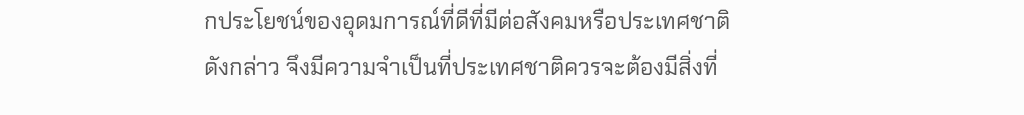กประโยชน์ของอุดมการณ์ที่ดีที่มีต่อสังคมหรือประเทศชาติดังกล่าว จึงมีความจำเป็นที่ประเทศชาติควรจะต้องมีสิ่งที่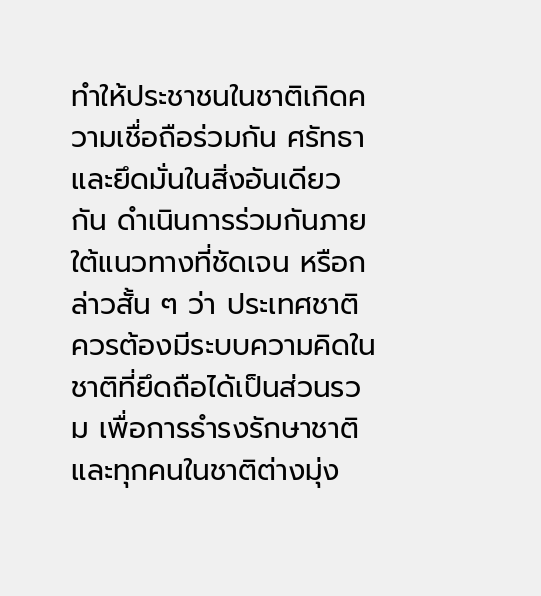ทำให้ประชาชนในชาติเกิดความเชื่อถือร่วมกัน ศรัทธาและยึดมั่นในสิ่งอันเดียวกัน ดำเนินการร่วมกันภายใต้แนวทางที่ชัดเจน หรือกล่าวสั้น ๆ ว่า ประเทศชาติควรต้องมีระบบความคิดในชาติที่ยึดถือได้เป็นส่วนรวม เพื่อการธำรงรักษาชาติ และทุกคนในชาติต่างมุ่ง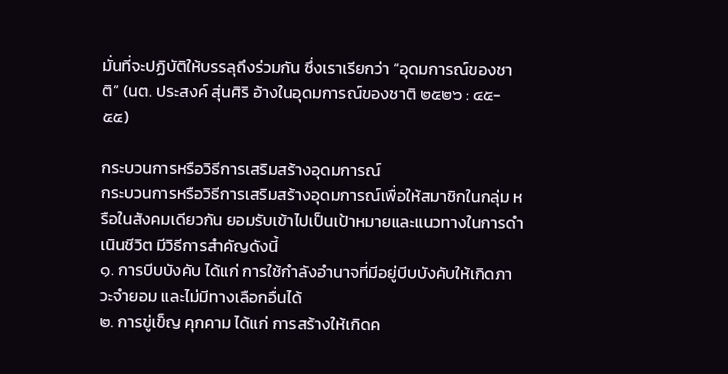มั่นที่จะปฏิบัติให้บรรลุถึงร่วมกัน ซึ่งเราเรียกว่า “อุดมการณ์ของชาติ” (นต. ประสงค์ สุ่นศิริ อ้างในอุดมการณ์ของชาติ ๒๕๒๖ : ๔๕- ๕๕)

กระบวนการหรือวิธีการเสริมสร้างอุดมการณ์
กระบวนการหรือวิธีการเสริมสร้างอุดมการณ์เพื่อให้สมาชิกในกลุ่ม หรือในสังคมเดียวกัน ยอมรับเข้าไปเป็นเป้าหมายและแนวทางในการดำเนินชีวิต มีวิธีการสำคัญดังนี้
๑. การบีบบังคับ ได้แก่ การใช้กำลังอำนาจที่มีอยู่บีบบังคับให้เกิดภาวะจำยอม และไม่มีทางเลือกอื่นได้
๒. การขู่เข็ญ คุกคาม ได้แก่ การสร้างให้เกิดค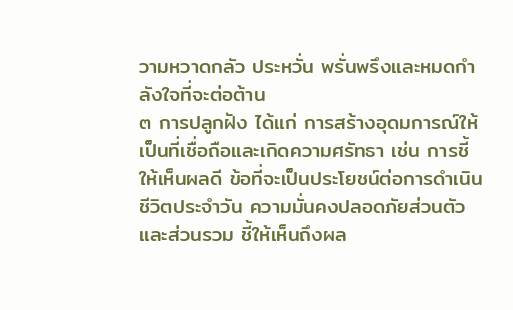วามหวาดกลัว ประหวั่น พรั่นพรึงและหมดกำลังใจที่จะต่อต้าน
๓ การปลูกฝัง ได้แก่ การสร้างอุดมการณ์ให้เป็นที่เชื่อถือและเกิดความศรัทธา เช่น การชี้ให้เห็นผลดี ข้อที่จะเป็นประโยชน์ต่อการดำเนินชีวิตประจำวัน ความมั่นคงปลอดภัยส่วนตัวและส่วนรวม ชี้ให้เห็นถึงผล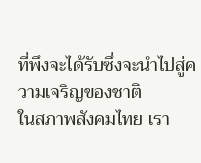ที่พึงจะได้รับซึ่งจะนำไปสู่ความเจริญของชาติ
ในสภาพสังคมไทย เรา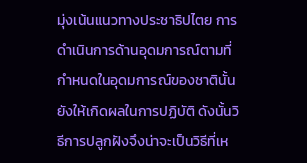มุ่งเน้นแนวทางประชาธิปไตย การดำเนินการด้านอุดมการณ์ตามที่กำหนดในอุดมการณ์ของชาตินั้นยังให้เกิดผลในการปฏิบัติ ดังนั้นวิธีการปลูกฝังจึงน่าจะเป็นวิธีที่เห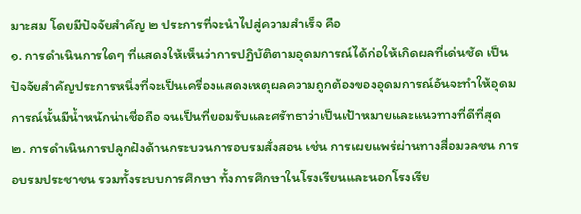มาะสม โดยมีปัจจัยสำคัญ ๒ ประการที่จะนำไปสู่ความสำเร็จ คือ
๑. การดำเนินการใดๆ ที่แสดงให้เห็นว่าการปฏิบัติตามอุดมการณ์ได้ก่อให้เกิดผลที่เด่นชัด เป็นปัจจัยสำคัญประการหนึ่งที่จะเป็นเครื่องแสดงเหตุผลความถูกต้องของอุดมการณ์อันจะทำให้อุดมการณ์นั้นมีน้ำหนักน่าเชื่อถือ จนเป็นที่ยอมรับและศรัทธาว่าเป็นเป้าหมายและแนวทางที่ดีที่สุด
๒. การดำเนินการปลูกฝังด้านกระบวนการอบรมสั่งสอน เช่น การเผยแพร่ผ่านทางสื่อมวลชน การอบรมประชาชน รวมทั้งระบบการศึกษา ทั้งการศึกษาในโรงเรียนและนอกโรงเรีย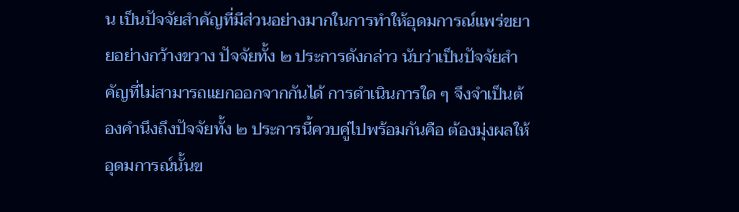น เป็นปัจจัยสำคัญที่มีส่วนอย่างมากในการทำให้อุดมการณ์แพร่ขยายอย่างกว้างขวาง ปัจจัยทั้ง ๒ ประการดังกล่าว นับว่าเป็นปัจจัยสำคัญที่ไม่สามารถแยกออกจากกันได้ การดำเนินการใด ๆ จึงจำเป็นต้องคำนึงถึงปัจจัยทั้ง ๒ ประการนี้ควบคู่ไปพร้อมกันคือ ต้องมุ่งผลให้อุดมการณ์นั้นข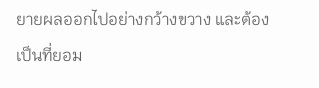ยายผลออกไปอย่างกว้างขวาง และต้องเป็นที่ยอม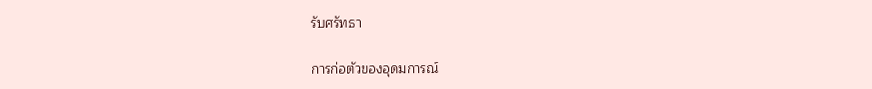รับศรัทธา

การก่อตัวของอุดมการณ์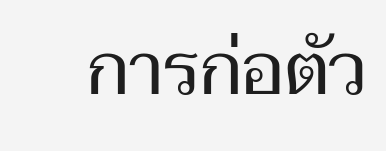การก่อตัว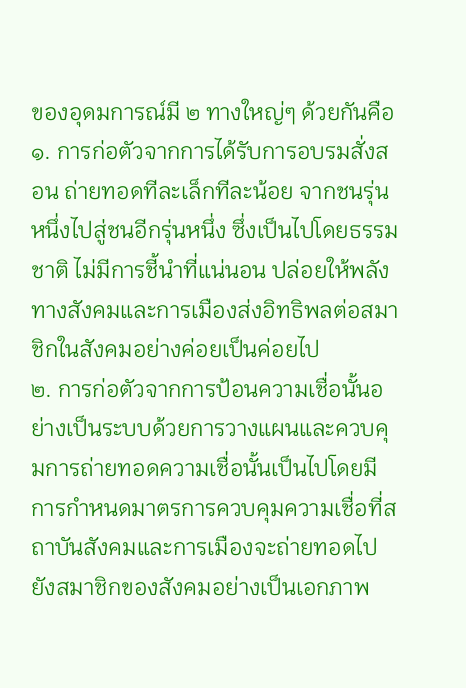ของอุดมการณ์มี ๒ ทางใหญ่ๆ ด้วยกันคือ
๑. การก่อตัวจากการได้รับการอบรมสั่งสอน ถ่ายทอดทีละเล็กทีละน้อย จากชนรุ่นหนึ่งไปสู่ชนอีกรุ่นหนึ่ง ซึ่งเป็นไปโดยธรรมชาติ ไม่มีการชี้นำที่แน่นอน ปล่อยให้พลังทางสังคมและการเมืองส่งอิทธิพลต่อสมาชิกในสังคมอย่างค่อยเป็นค่อยไป
๒. การก่อตัวจากการป้อนความเชื่อนั้นอย่างเป็นระบบด้วยการวางแผนและควบคุมการถ่ายทอดความเชื่อนั้นเป็นไปโดยมีการกำหนดมาตรการควบคุมความเชื่อที่สถาบันสังคมและการเมืองจะถ่ายทอดไปยังสมาชิกของสังคมอย่างเป็นเอกภาพ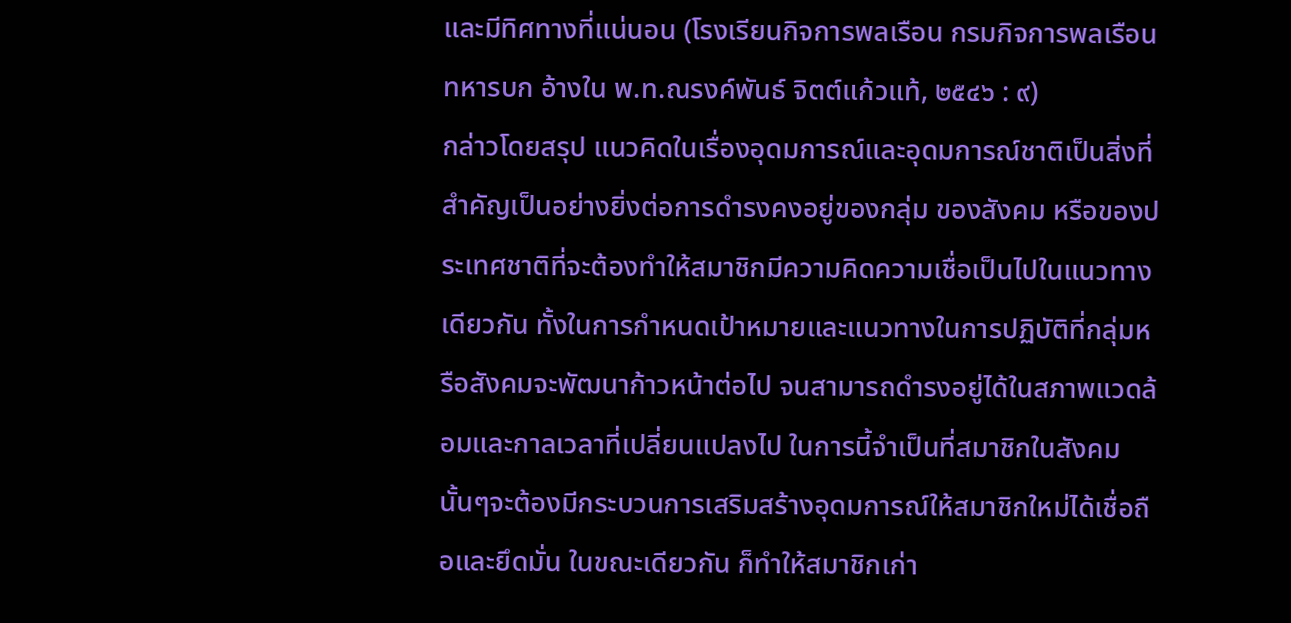และมีทิศทางที่แน่นอน (โรงเรียนกิจการพลเรือน กรมกิจการพลเรือนทหารบก อ้างใน พ.ท.ณรงค์พันธ์ จิตต์แก้วแท้, ๒๕๔๖ : ๙)
กล่าวโดยสรุป แนวคิดในเรื่องอุดมการณ์และอุดมการณ์ชาติเป็นสิ่งที่สำคัญเป็นอย่างยิ่งต่อการดำรงคงอยู่ของกลุ่ม ของสังคม หรือของประเทศชาติที่จะต้องทำให้สมาชิกมีความคิดความเชื่อเป็นไปในแนวทางเดียวกัน ทั้งในการกำหนดเป้าหมายและแนวทางในการปฏิบัติที่กลุ่มหรือสังคมจะพัฒนาก้าวหน้าต่อไป จนสามารถดำรงอยู่ได้ในสภาพแวดล้อมและกาลเวลาที่เปลี่ยนแปลงไป ในการนี้จำเป็นที่สมาชิกในสังคมนั้นๆจะต้องมีกระบวนการเสริมสร้างอุดมการณ์ให้สมาชิกใหม่ได้เชื่อถือและยึดมั่น ในขณะเดียวกัน ก็ทำให้สมาชิกเก่า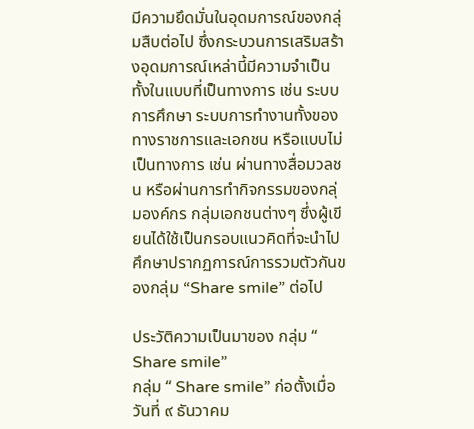มีความยึดมั่นในอุดมการณ์ของกลุ่มสืบต่อไป ซึ่งกระบวนการเสริมสร้างอุดมการณ์เหล่านี้มีความจำเป็นทั้งในแบบที่เป็นทางการ เช่น ระบบการศึกษา ระบบการทำงานทั้งของทางราชการและเอกชน หรือแบบไม่เป็นทางการ เช่น ผ่านทางสื่อมวลชน หรือผ่านการทำกิจกรรมของกลุ่มองค์กร กลุ่มเอกชนต่างๆ ซึ่งผู้เขียนได้ใช้เป็นกรอบแนวคิดที่จะนำไปศึกษาปรากฏการณ์การรวมตัวกันของกลุ่ม “Share smile” ต่อไป

ประวัติความเป็นมาของ กลุ่ม “ Share smile”
กลุ่ม “ Share smile” ก่อตั้งเมื่อวันที่ ๙ ธันวาคม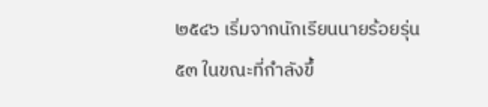๒๕๔๖ เริ่มจากนักเรียนนายร้อยรุ่น ๕๓ ในขณะที่กำลังขึ้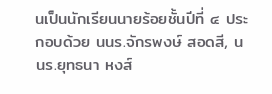นเป็นนักเรียนนายร้อยชั้นปีที่ ๔ ประกอบด้วย นนร.จักรพงษ์ สอดสี, นนร.ยุทธนา หงส์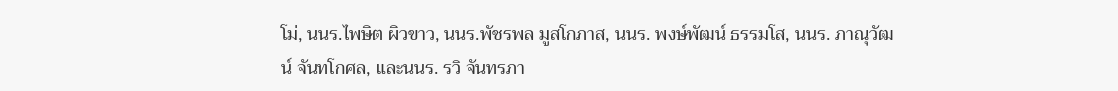โม่, นนร.ไพษิต ผิวขาว, นนร.พัชรพล มูสโกภาส, นนร. พงษ์พัฒน์ ธรรมโส, นนร. ภาณุวัฒน์ จันทโกศล, และนนร. รวิ จันทรภา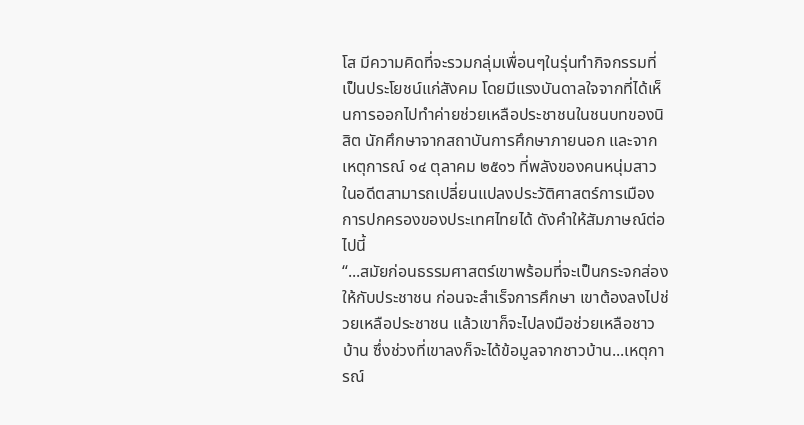โส มีความคิดที่จะรวมกลุ่มเพื่อนๆในรุ่นทำกิจกรรมที่เป็นประโยชน์แก่สังคม โดยมีแรงบันดาลใจจากที่ได้เห็นการออกไปทำค่ายช่วยเหลือประชาชนในชนบทของนิสิต นักศึกษาจากสถาบันการศึกษาภายนอก และจากเหตุการณ์ ๑๔ ตุลาคม ๒๕๑๖ ที่พลังของคนหนุ่มสาวในอดีตสามารถเปลี่ยนแปลงประวัติศาสตร์การเมืองการปกครองของประเทศไทยได้ ดังคำให้สัมภาษณ์ต่อไปนี้
“...สมัยก่อนธรรมศาสตร์เขาพร้อมที่จะเป็นกระจกส่องให้กับประชาชน ก่อนจะสำเร็จการศึกษา เขาต้องลงไปช่วยเหลือประชาชน แล้วเขาก็จะไปลงมือช่วยเหลือชาวบ้าน ซึ่งช่วงที่เขาลงก็จะได้ข้อมูลจากชาวบ้าน...เหตุการณ์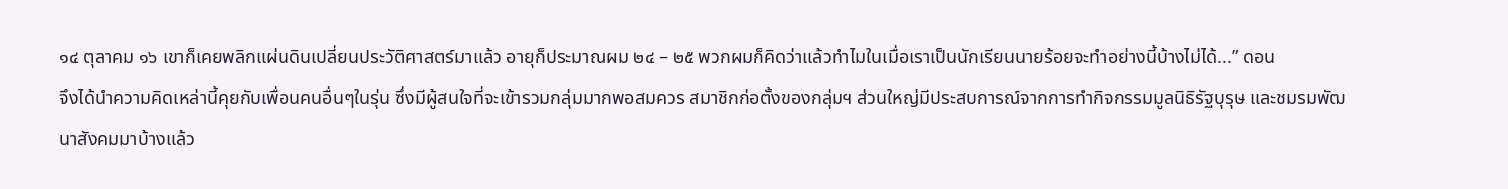๑๔ ตุลาคม ๑๖ เขาก็เคยพลิกแผ่นดินเปลี่ยนประวัติศาสตร์มาแล้ว อายุก็ประมาณผม ๒๔ – ๒๕ พวกผมก็คิดว่าแล้วทำไมในเมื่อเราเป็นนักเรียนนายร้อยจะทำอย่างนี้บ้างไม่ได้...” ดอน
จึงได้นำความคิดเหล่านี้คุยกับเพื่อนคนอื่นๆในรุ่น ซึ่งมีผู้สนใจที่จะเข้ารวมกลุ่มมากพอสมควร สมาชิกก่อตั้งของกลุ่มฯ ส่วนใหญ่มีประสบการณ์จากการทำกิจกรรมมูลนิธิรัฐบุรุษ และชมรมพัฒนาสังคมมาบ้างแล้ว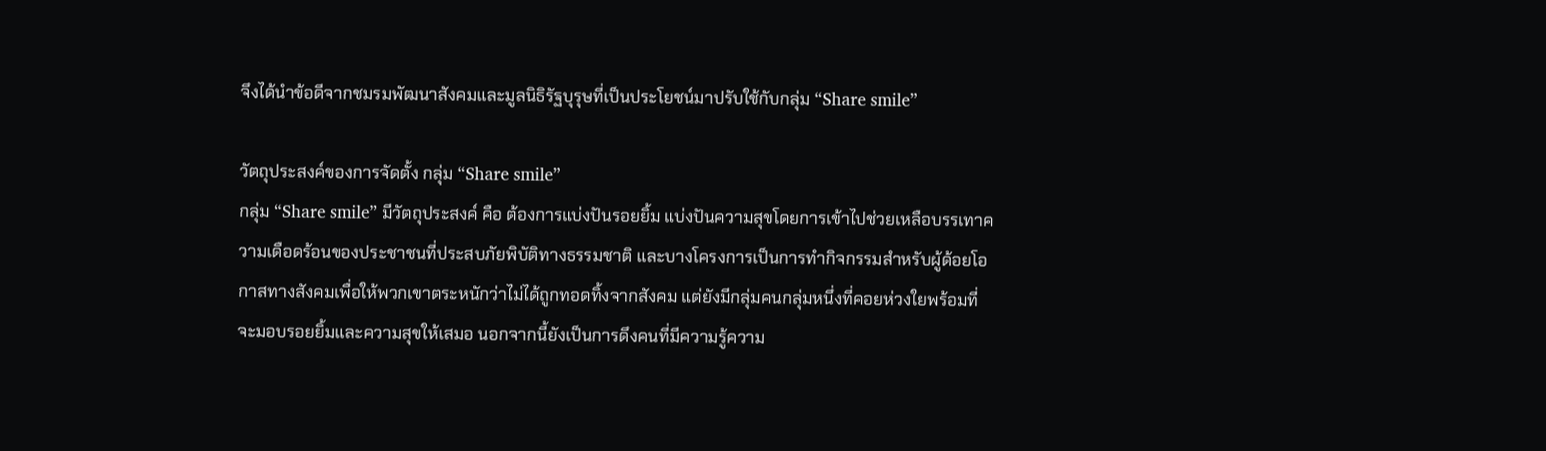จึงได้นำข้อดีจากชมรมพัฒนาสังคมและมูลนิธิรัฐบุรุษที่เป็นประโยชน์มาปรับใช้กับกลุ่ม “Share smile”

วัตถุประสงค์ของการจัดตั้ง กลุ่ม “Share smile”
กลุ่ม “Share smile” มีวัตถุประสงค์ คือ ต้องการแบ่งปันรอยยิ้ม แบ่งปันความสุขโดยการเข้าไปช่วยเหลือบรรเทาความเดือดร้อนของประชาชนที่ประสบภัยพิบัติทางธรรมชาติ และบางโครงการเป็นการทำกิจกรรมสำหรับผู้ด้อยโอกาสทางสังคมเพื่อให้พวกเขาตระหนักว่าไม่ได้ถูกทอดทิ้งจากสังคม แต่ยังมีกลุ่มคนกลุ่มหนึ่งที่คอยห่วงใยพร้อมที่จะมอบรอยยิ้มและความสุขให้เสมอ นอกจากนี้ยังเป็นการดึงคนที่มีความรู้ความ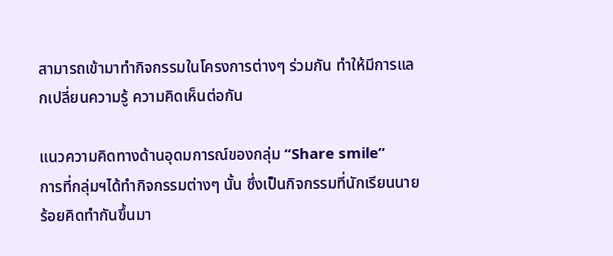สามารถเข้ามาทำกิจกรรมในโครงการต่างๆ ร่วมกัน ทำให้มีการแลกเปลี่ยนความรู้ ความคิดเห็นต่อกัน

แนวความคิดทางด้านอุดมการณ์ของกลุ่ม “Share smile”
การที่กลุ่มฯได้ทำกิจกรรมต่างๆ นั้น ซึ่งเป็นกิจกรรมที่นักเรียนนายร้อยคิดทำกันขึ้นมา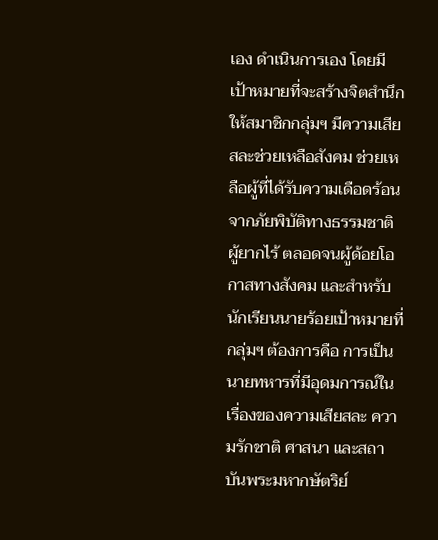เอง ดำเนินการเอง โดยมีเป้าหมายที่จะสร้างจิตสำนึกให้สมาชิกกลุ่มฯ มีความเสียสละช่วยเหลือสังคม ช่วยเหลือผู้ที่ได้รับความเดือดร้อนจากภัยพิบัติทางธรรมชาติ ผู้ยากไร้ ตลอดจนผู้ด้อยโอกาสทางสังคม และสำหรับนักเรียนนายร้อยเป้าหมายที่กลุ่มฯ ต้องการคือ การเป็นนายทหารที่มีอุดมการณ์ในเรื่องของความเสียสละ ความรักชาติ ศาสนา และสถาบันพระมหากษัตริย์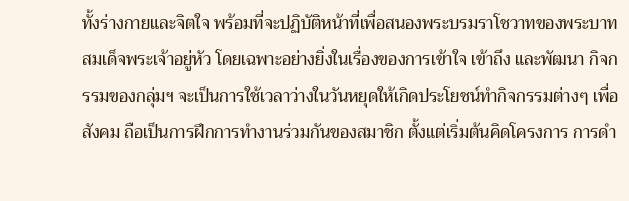ทั้งร่างกายและจิตใจ พร้อมที่จะปฏิบัติหน้าที่เพื่อสนองพระบรมราโชวาทของพระบาทสมเด็จพระเจ้าอยู่หัว โดยเฉพาะอย่างยิ่งในเรื่องของการเข้าใจ เข้าถึง และพัฒนา กิจกรรมของกลุ่มฯ จะเป็นการใช้เวลาว่างในวันหยุดให้เกิดประโยชน์ทำกิจกรรมต่างๆ เพื่อสังคม ถือเป็นการฝึกการทำงานร่วมกันของสมาชิก ตั้งแต่เริ่มต้นคิดโครงการ การดำ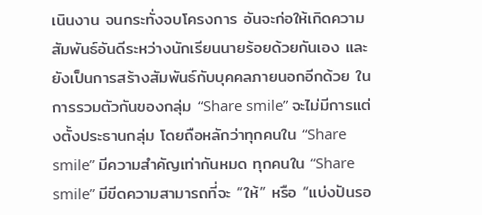เนินงาน จนกระทั่งจบโครงการ อันจะก่อให้เกิดความสัมพันธ์อันดีระหว่างนักเรียนนายร้อยด้วยกันเอง และยังเป็นการสร้างสัมพันธ์กับบุคคลภายนอกอีกด้วย ในการรวมตัวกันของกลุ่ม “Share smile” จะไม่มีการแต่งตั้งประธานกลุ่ม โดยถือหลักว่าทุกคนใน “Share smile” มีความสำคัญเท่ากันหมด ทุกคนใน “Share smile” มีขีดความสามารถที่จะ “ให้” หรือ “แบ่งปันรอ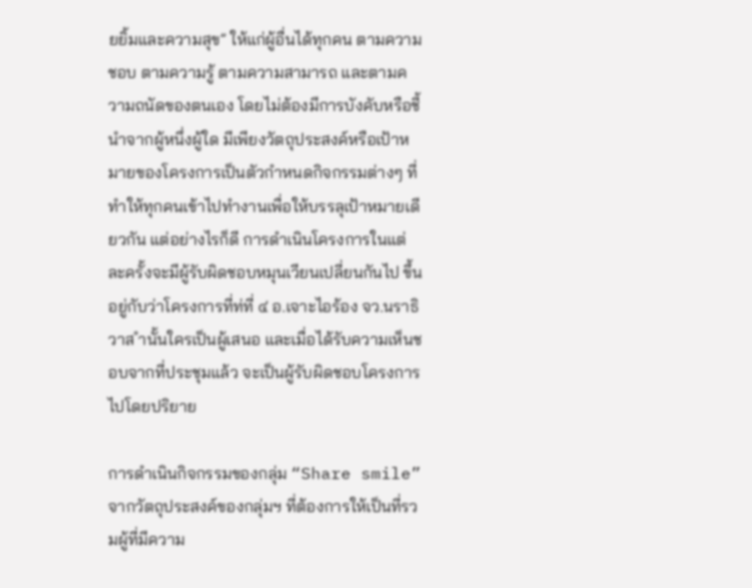ยยิ้มและความสุข” ให้แก่ผู้อื่นได้ทุกคน ตามความชอบ ตามความรู้ ตามความสามารถ และตามความถนัดของตนเอง โดยไม่ต้องมีการบังคับหรือชี้นำจากผู้หนึ่งผู้ใด มีเพียงวัตถุประสงค์หรือเป้าหมายของโครงการเป็นตัวกำหนดกิจกรรมต่างๆ ที่ทำให้ทุกคนเข้าไปทำงานเพื่อให้บรรลุเป้าหมายเดียวกัน แต่อย่างไรก็ดี การดำเนินโครงการในแต่ละครั้งจะมีผู้รับผิดชอบหมุนเวียนเปลี่ยนกันไป ขึ้นอยู่กับว่าโครงการที่ท่ที่ ๔ อ.เจาะไอร้อง จว.นราธิวาส ำนั้นใครเป็นผู้เสนอ และเมื่อได้รับความเห็นชอบจากที่ประชุมแล้ว จะเป็นผู้รับผิดชอบโครงการไปโดยปริยาย

การดำเนินกิจกรรมของกลุ่ม “Share smile”
จากวัตถุประสงค์ของกลุ่มฯ ที่ต้องการให้เป็นที่รวมผู้ที่มีความ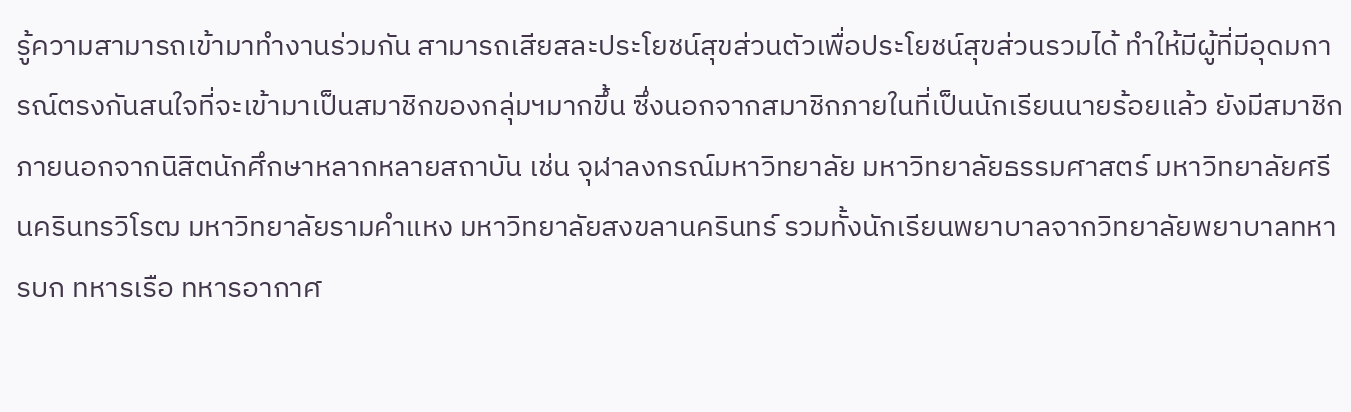รู้ความสามารถเข้ามาทำงานร่วมกัน สามารถเสียสละประโยชน์สุขส่วนตัวเพื่อประโยชน์สุขส่วนรวมได้ ทำให้มีผู้ที่มีอุดมการณ์ตรงกันสนใจที่จะเข้ามาเป็นสมาชิกของกลุ่มฯมากขึ้น ซึ่งนอกจากสมาชิกภายในที่เป็นนักเรียนนายร้อยแล้ว ยังมีสมาชิกภายนอกจากนิสิตนักศึกษาหลากหลายสถาบัน เช่น จุฬาลงกรณ์มหาวิทยาลัย มหาวิทยาลัยธรรมศาสตร์ มหาวิทยาลัยศรีนครินทรวิโรฒ มหาวิทยาลัยรามคำแหง มหาวิทยาลัยสงขลานครินทร์ รวมทั้งนักเรียนพยาบาลจากวิทยาลัยพยาบาลทหารบก ทหารเรือ ทหารอากาศ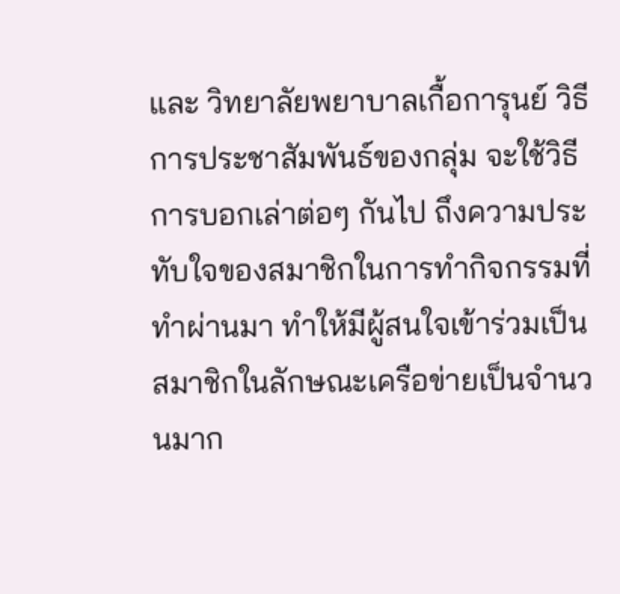และ วิทยาลัยพยาบาลเกื้อการุนย์ วิธีการประชาสัมพันธ์ของกลุ่ม จะใช้วิธีการบอกเล่าต่อๆ กันไป ถึงความประทับใจของสมาชิกในการทำกิจกรรมที่ทำผ่านมา ทำให้มีผู้สนใจเข้าร่วมเป็นสมาชิกในลักษณะเครือข่ายเป็นจำนวนมาก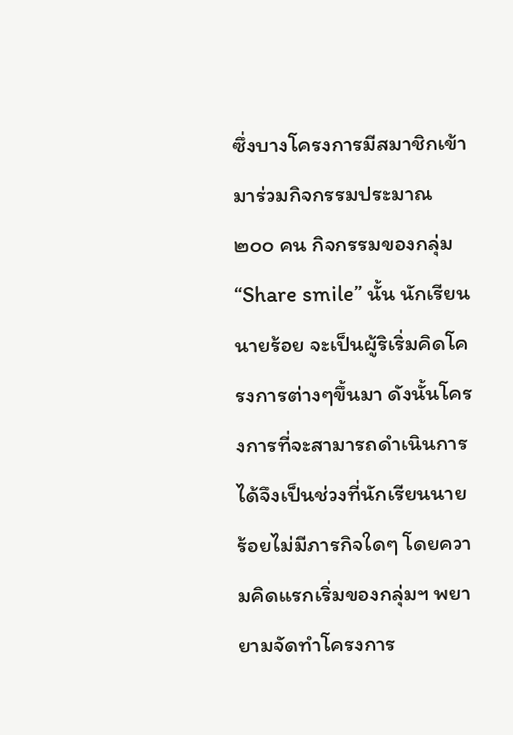ซึ่งบางโครงการมีสมาชิกเข้ามาร่วมกิจกรรมประมาณ ๒๐๐ คน กิจกรรมของกลุ่ม “Share smile” นั้น นักเรียนนายร้อย จะเป็นผู้ริเริ่มคิดโครงการต่างๆขึ้นมา ดังนั้นโครงการที่จะสามารถดำเนินการได้จึงเป็นช่วงที่นักเรียนนายร้อยไม่มีภารกิจใดๆ โดยความคิดแรกเริ่มของกลุ่มฯ พยายามจัดทำโครงการ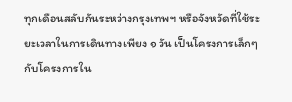ทุกเดือนสลับกันระหว่างกรุงเทพฯ หรือจังหวัดที่ใช้ระยะเวลาในการเดินทางเพียง ๑ วัน เป็นโครงการเล็กๆ กับโครงการใน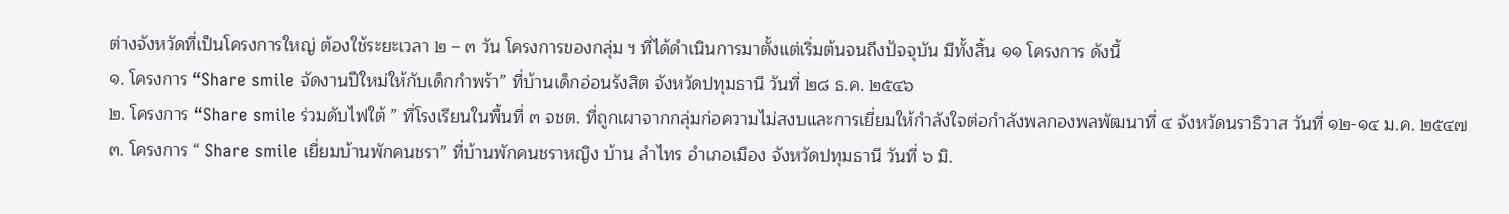ต่างจังหวัดที่เป็นโครงการใหญ่ ต้องใช้ระยะเวลา ๒ – ๓ วัน โครงการของกลุ่ม ฯ ที่ได้ดำเนินการมาตั้งแต่เริ่มต้นจนถึงปัจจุบัน มีทั้งสิ้น ๑๑ โครงการ ดังนี้
๑. โครงการ “Share smile จัดงานปีใหม่ให้กับเด็กกำพร้า” ที่บ้านเด็กอ่อนรังสิต จังหวัดปทุมธานี วันที่ ๒๘ ธ.ค. ๒๕๔๖
๒. โครงการ “Share smile ร่วมดับไฟใต้ ” ที่โรงเรียนในพื้นที่ ๓ จชต. ที่ถูกเผาจากกลุ่มก่อความไม่สงบและการเยี่ยมให้กำลังใจต่อกำลังพลกองพลพัฒนาที่ ๔ จังหวัดนราธิวาส วันที่ ๑๒-๑๔ ม.ค. ๒๕๔๗
๓. โครงการ “ Share smile เยี่ยมบ้านพักคนชรา” ที่บ้านพักคนชราหญิง บ้าน ลำไทร อำเภอเมือง จังหวัดปทุมธานี วันที่ ๖ มิ.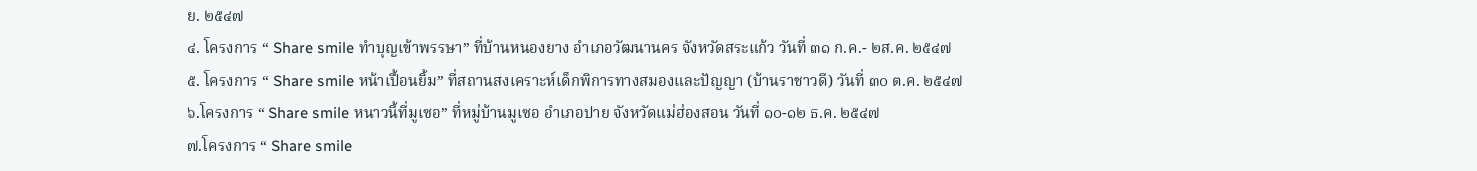ย. ๒๕๔๗
๔. โครงการ “ Share smile ทำบุญเข้าพรรษา” ที่บ้านหนองยาง อำเภอวัฒนานคร จังหวัดสระแก้ว วันที่ ๓๑ ก.ค.- ๒ส.ค. ๒๕๔๗
๕. โครงการ “ Share smile หน้าเปื้อนยิ้ม” ที่สถานสงเคราะห์เด็กพิการทางสมองและปัญญา (บ้านราชาวดี) วันที่ ๓๐ ต.ค. ๒๕๔๗
๖.โครงการ “ Share smile หนาวนี้ที่มูเซอ” ที่หมู่บ้านมูเซอ อำเภอปาย จังหวัดแม่ฮ่องสอน วันที่ ๑๐-๑๒ ธ.ค. ๒๕๔๗
๗.โครงการ “ Share smile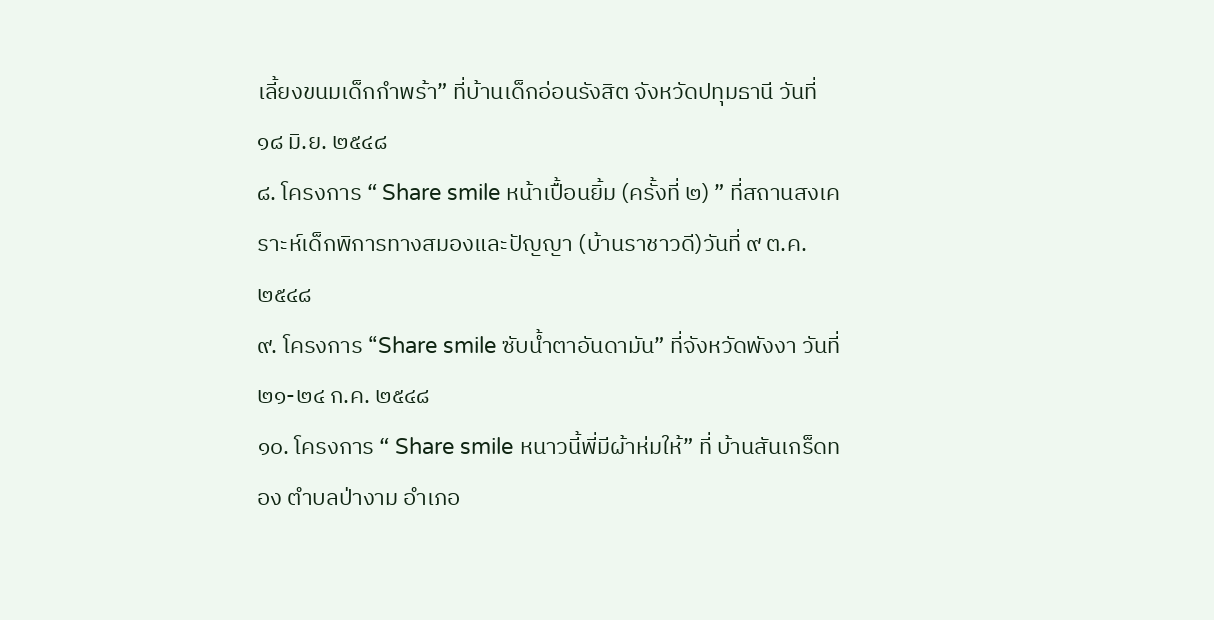เลี้ยงขนมเด็กกำพร้า” ที่บ้านเด็กอ่อนรังสิต จังหวัดปทุมธานี วันที่ ๑๘ มิ.ย. ๒๕๔๘
๘. โครงการ “ Share smile หน้าเปื้อนยิ้ม (ครั้งที่ ๒) ” ที่สถานสงเคราะห์เด็กพิการทางสมองและปัญญา (บ้านราชาวดี)วันที่ ๙ ต.ค. ๒๕๔๘
๙. โครงการ “Share smile ซับน้ำตาอันดามัน” ที่จังหวัดพังงา วันที่ ๒๑-๒๔ ก.ค. ๒๕๔๘
๑๐. โครงการ “ Share smile หนาวนี้พี่มีผ้าห่มให้” ที่ บ้านสันเกร็ดทอง ตำบลป่างาม อำเภอ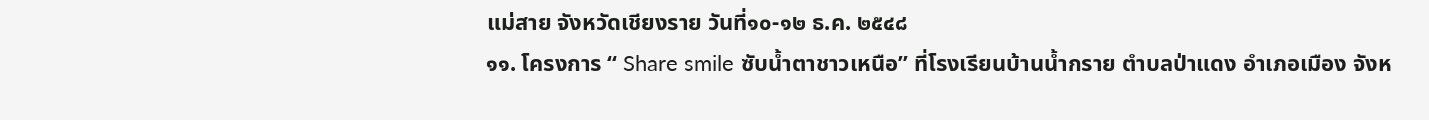แม่สาย จังหวัดเชียงราย วันที่๑๐-๑๒ ธ.ค. ๒๕๔๘
๑๑. โครงการ “ Share smile ซับน้ำตาชาวเหนือ” ที่โรงเรียนบ้านน้ำกราย ตำบลป่าแดง อำเภอเมือง จังห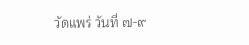วัดแพร่ วันที่ ๗-๙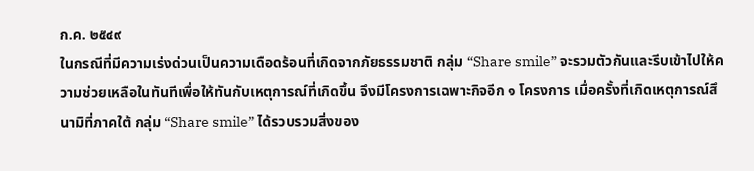ก.ค. ๒๕๔๙
ในกรณีที่มีความเร่งด่วนเป็นความเดือดร้อนที่เกิดจากภัยธรรมชาติ กลุ่ม “Share smile” จะรวมตัวกันและรีบเข้าไปให้ความช่วยเหลือในทันทีเพื่อให้ทันกับเหตุการณ์ที่เกิดขึ้น จึงมีโครงการเฉพาะกิจอีก ๑ โครงการ เมื่อครั้งที่เกิดเหตุการณ์สึนามิที่ภาคใต้ กลุ่ม “Share smile” ได้รวบรวมสิ่งของ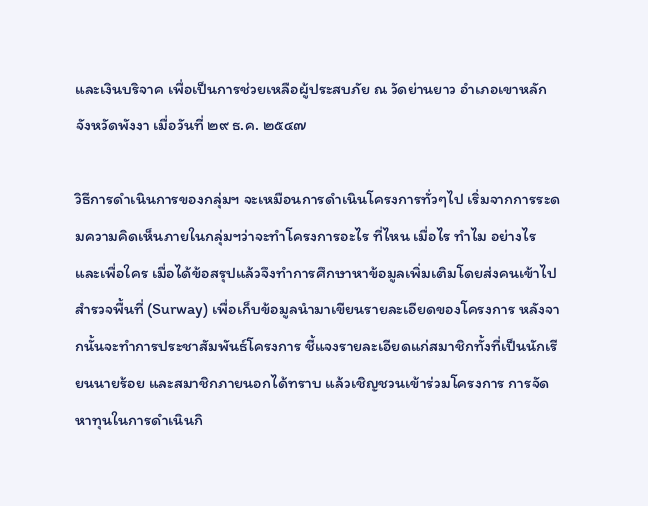และเงินบริจาค เพื่อเป็นการช่วยเหลือผู้ประสบภัย ณ วัดย่านยาว อำเภอเขาหลัก จังหวัดพังงา เมื่อวันที่ ๒๙ ธ.ค. ๒๕๔๗

วิธีการดำเนินการของกลุ่มฯ จะเหมือนการดำเนินโครงการทั่วๆไป เริ่มจากการระดมความคิดเห็นภายในกลุ่มฯว่าจะทำโครงการอะไร ที่ไหน เมื่อไร ทำไม อย่างไร และเพื่อใคร เมื่อได้ข้อสรุปแล้วจึงทำการศึกษาหาข้อมูลเพิ่มเติมโดยส่งคนเข้าไปสำรวจพื้นที่ (Surway) เพื่อเก็บข้อมูลนำมาเขียนรายละเอียดของโครงการ หลังจากนั้นจะทำการประชาสัมพันธ์โครงการ ชี้แจงรายละเอียดแก่สมาชิกทั้งที่เป็นนักเรียนนายร้อย และสมาชิกภายนอกได้ทราบ แล้วเชิญชวนเข้าร่วมโครงการ การจัดหาทุนในการดำเนินกิ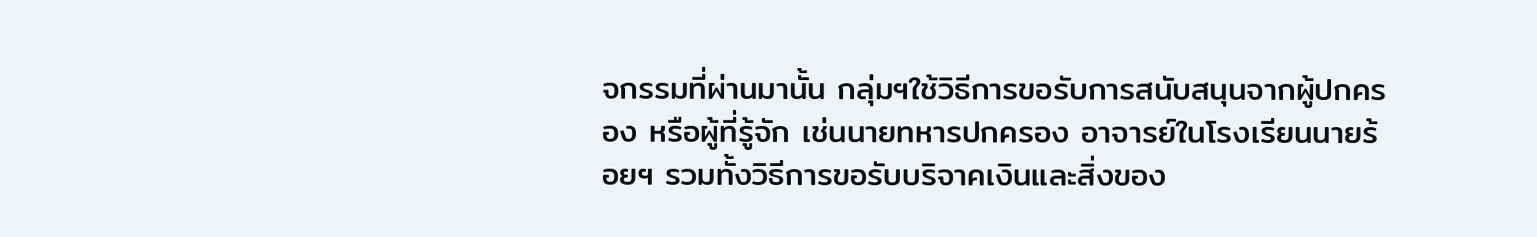จกรรมที่ผ่านมานั้น กลุ่มฯใช้วิธีการขอรับการสนับสนุนจากผู้ปกครอง หรือผู้ที่รู้จัก เช่นนายทหารปกครอง อาจารย์ในโรงเรียนนายร้อยฯ รวมทั้งวิธีการขอรับบริจาคเงินและสิ่งของ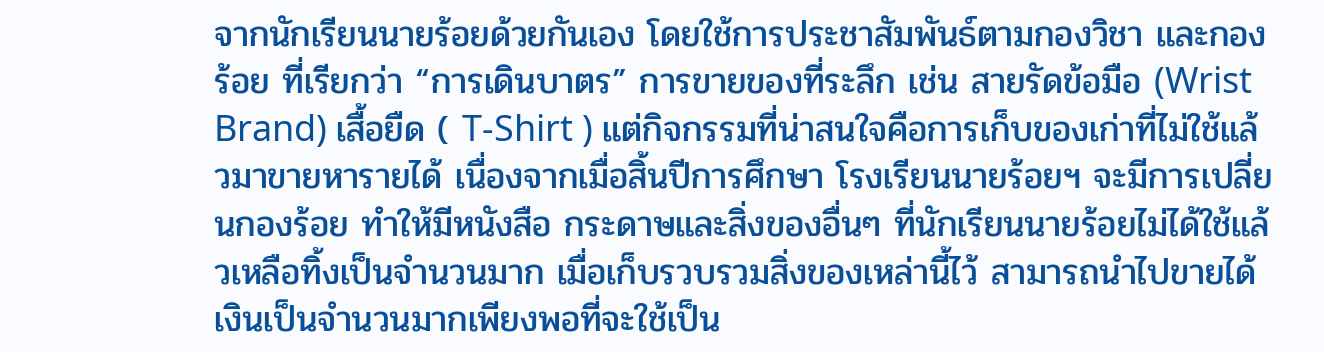จากนักเรียนนายร้อยด้วยกันเอง โดยใช้การประชาสัมพันธ์ตามกองวิชา และกองร้อย ที่เรียกว่า “การเดินบาตร” การขายของที่ระลึก เช่น สายรัดข้อมือ (Wrist Brand) เสื้อยืด ( T-Shirt ) แต่กิจกรรมที่น่าสนใจคือการเก็บของเก่าที่ไม่ใช้แล้วมาขายหารายได้ เนื่องจากเมื่อสิ้นปีการศึกษา โรงเรียนนายร้อยฯ จะมีการเปลี่ยนกองร้อย ทำให้มีหนังสือ กระดาษและสิ่งของอื่นๆ ที่นักเรียนนายร้อยไม่ได้ใช้แล้วเหลือทิ้งเป็นจำนวนมาก เมื่อเก็บรวบรวมสิ่งของเหล่านี้ไว้ สามารถนำไปขายได้เงินเป็นจำนวนมากเพียงพอที่จะใช้เป็น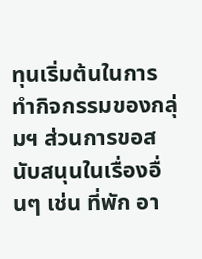ทุนเริ่มต้นในการทำกิจกรรมของกลุ่มฯ ส่วนการขอสนับสนุนในเรื่องอื่นๆ เช่น ที่พัก อา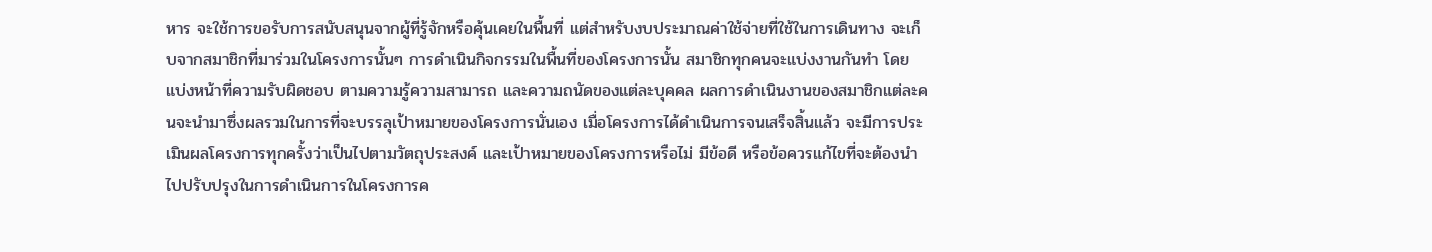หาร จะใช้การขอรับการสนับสนุนจากผู้ที่รู้จักหรือคุ้นเคยในพื้นที่ แต่สำหรับงบประมาณค่าใช้จ่ายที่ใช้ในการเดินทาง จะเก็บจากสมาชิกที่มาร่วมในโครงการนั้นๆ การดำเนินกิจกรรมในพื้นที่ของโครงการนั้น สมาชิกทุกคนจะแบ่งงานกันทำ โดยแบ่งหน้าที่ความรับผิดชอบ ตามความรู้ความสามารถ และความถนัดของแต่ละบุคคล ผลการดำเนินงานของสมาชิกแต่ละคนจะนำมาซึ่งผลรวมในการที่จะบรรลุเป้าหมายของโครงการนั่นเอง เมื่อโครงการได้ดำเนินการจนเสร็จสิ้นแล้ว จะมีการประเมินผลโครงการทุกครั้งว่าเป็นไปตามวัตถุประสงค์ และเป้าหมายของโครงการหรือไม่ มีข้อดี หรือข้อควรแก้ไขที่จะต้องนำไปปรับปรุงในการดำเนินการในโครงการค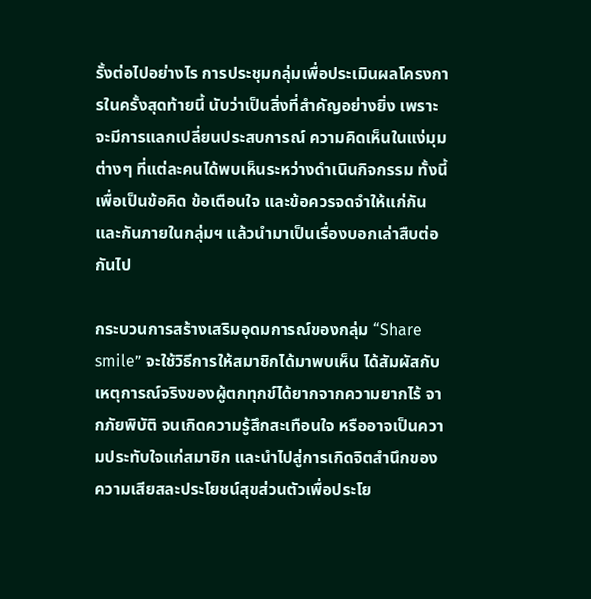รั้งต่อไปอย่างไร การประชุมกลุ่มเพื่อประเมินผลโครงการในครั้งสุดท้ายนี้ นับว่าเป็นสิ่งที่สำคัญอย่างยิ่ง เพราะจะมีการแลกเปลี่ยนประสบการณ์ ความคิดเห็นในแง่มุมต่างๆ ที่แต่ละคนได้พบเห็นระหว่างดำเนินกิจกรรม ทั้งนี้เพื่อเป็นข้อคิด ข้อเตือนใจ และข้อควรจดจำให้แก่กันและกันภายในกลุ่มฯ แล้วนำมาเป็นเรื่องบอกเล่าสืบต่อกันไป

กระบวนการสร้างเสริมอุดมการณ์ของกลุ่ม “Share smile” จะใช้วิธีการให้สมาชิกได้มาพบเห็น ได้สัมผัสกับเหตุการณ์จริงของผู้ตกทุกข์ได้ยากจากความยากไร้ จากภัยพิบัติ จนเกิดความรู้สึกสะเทือนใจ หรืออาจเป็นความประทับใจแก่สมาชิก และนำไปสู่การเกิดจิตสำนึกของความเสียสละประโยชน์สุขส่วนตัวเพื่อประโย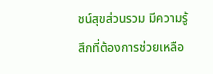ชน์สุขส่วนรวม มีความรู้สึกที่ต้องการช่วยเหลือ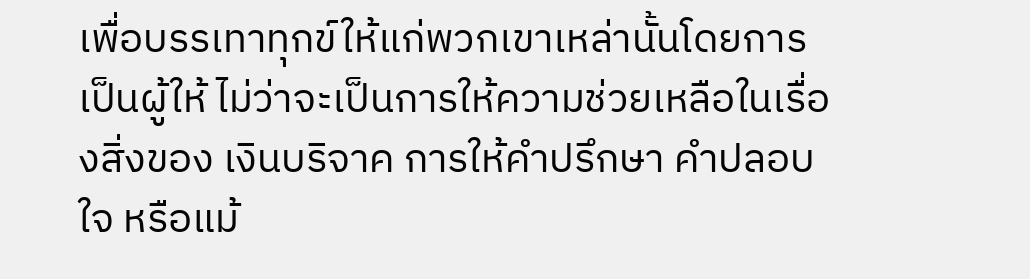เพื่อบรรเทาทุกข์ให้แก่พวกเขาเหล่านั้นโดยการเป็นผู้ให้ ไม่ว่าจะเป็นการให้ความช่วยเหลือในเรื่องสิ่งของ เงินบริจาค การให้คำปรึกษา คำปลอบใจ หรือแม้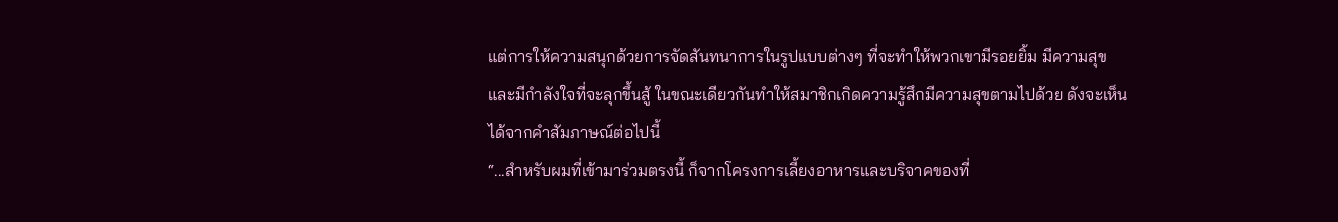แต่การให้ความสนุกด้วยการจัดสันทนาการในรูปแบบต่างๆ ที่จะทำให้พวกเขามีรอยยิ้ม มีความสุข และมีกำลังใจที่จะลุกขึ้นสู้ ในขณะเดียวกันทำให้สมาชิกเกิดความรู้สึกมีความสุขตามไปด้วย ดังจะเห็นได้จากคำสัมภาษณ์ต่อไปนี้
“...สำหรับผมที่เข้ามาร่วมตรงนี้ ก็จากโครงการเลี้ยงอาหารและบริจาคของที่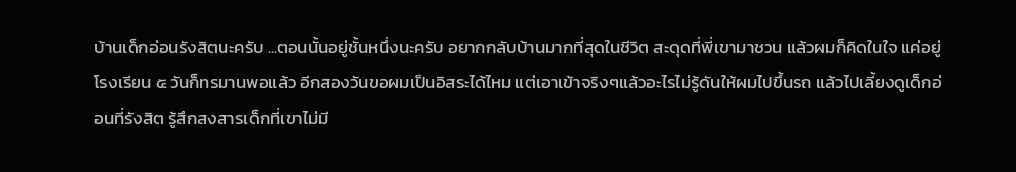บ้านเด็กอ่อนรังสิตนะครับ ...ตอนนั้นอยู่ชั้นหนึ่งนะครับ อยากกลับบ้านมากที่สุดในชีวิต สะดุดที่พี่เขามาชวน แล้วผมก็คิดในใจ แค่อยู่โรงเรียน ๕ วันก็ทรมานพอแล้ว อีกสองวันขอผมเป็นอิสระได้ไหม แต่เอาเข้าจริงๆแล้วอะไรไม่รู้ดันให้ผมไปขึ้นรถ แล้วไปเลี้ยงดูเด็กอ่อนที่รังสิต รู้สึกสงสารเด็กที่เขาไม่มี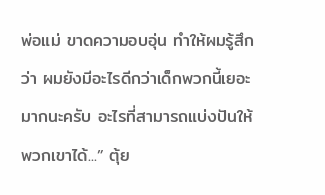พ่อแม่ ขาดความอบอุ่น ทำให้ผมรู้สึกว่า ผมยังมีอะไรดีกว่าเด็กพวกนี้เยอะมากนะครับ อะไรที่สามารถแบ่งปันให้พวกเขาได้...” ตุ้ย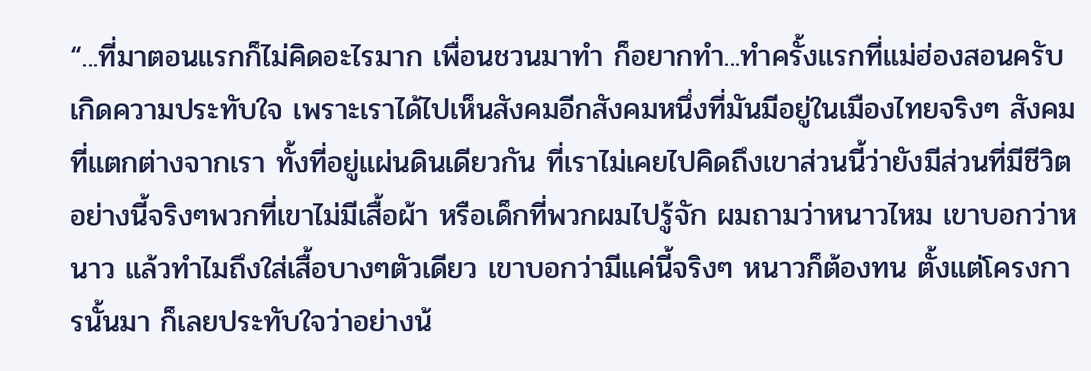“...ที่มาตอนแรกก็ไม่คิดอะไรมาก เพื่อนชวนมาทำ ก็อยากทำ...ทำครั้งแรกที่แม่ฮ่องสอนครับ เกิดความประทับใจ เพราะเราได้ไปเห็นสังคมอีกสังคมหนึ่งที่มันมีอยู่ในเมืองไทยจริงๆ สังคมที่แตกต่างจากเรา ทั้งที่อยู่แผ่นดินเดียวกัน ที่เราไม่เคยไปคิดถึงเขาส่วนนี้ว่ายังมีส่วนที่มีชีวิตอย่างนี้จริงๆพวกที่เขาไม่มีเสื้อผ้า หรือเด็กที่พวกผมไปรู้จัก ผมถามว่าหนาวไหม เขาบอกว่าหนาว แล้วทำไมถึงใส่เสื้อบางๆตัวเดียว เขาบอกว่ามีแค่นี้จริงๆ หนาวก็ต้องทน ตั้งแต่โครงการนั้นมา ก็เลยประทับใจว่าอย่างน้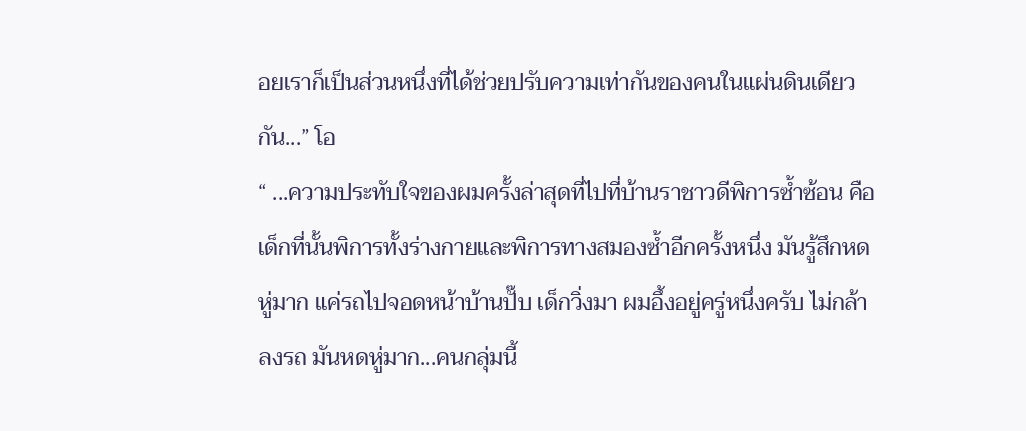อยเราก็เป็นส่วนหนึ่งที่ได้ช่วยปรับความเท่ากันของคนในแผ่นดินเดียวกัน...” โอ
“ ...ความประทับใจของผมครั้งล่าสุดที่ไปที่บ้านราชาวดีพิการซ้ำซ้อน คือเด็กที่นั้นพิการทั้งร่างกายและพิการทางสมองซ้ำอีกครั้งหนึ่ง มันรู้สึกหดหู่มาก แค่รถไปจอดหน้าบ้านปั๊บ เด็กวิ่งมา ผมอึ้งอยู่ครู่หนึ่งครับ ไม่กล้าลงรถ มันหดหู่มาก...คนกลุ่มนี้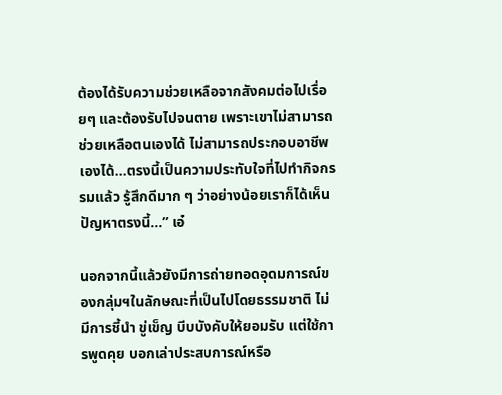ต้องได้รับความช่วยเหลือจากสังคมต่อไปเรื่อยๆ และต้องรับไปจนตาย เพราะเขาไม่สามารถช่วยเหลือตนเองได้ ไม่สามารถประกอบอาชีพเองได้...ตรงนี้เป็นความประทับใจที่ไปทำกิจกรรมแล้ว รู้สึกดีมาก ๆ ว่าอย่างน้อยเราก็ได้เห็นปัญหาตรงนี้...” เอ๋

นอกจากนี้แล้วยังมีการถ่ายทอดอุดมการณ์ของกลุ่มฯในลักษณะที่เป็นไปโดยธรรมชาติ ไม่มีการชี้นำ ขู่เข็ญ บีบบังคับให้ยอมรับ แต่ใช้การพูดคุย บอกเล่าประสบการณ์หรือ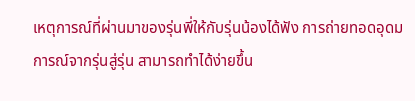เหตุการณ์ที่ผ่านมาของรุ่นพี่ให้กับรุ่นน้องได้ฟัง การถ่ายทอดอุดมการณ์จากรุ่นสู่รุ่น สามารถทำได้ง่ายขึ้น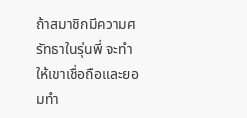ถ้าสมาชิกมีความศรัทธาในรุ่นพี่ จะทำให้เขาเชื่อถือและยอมทำ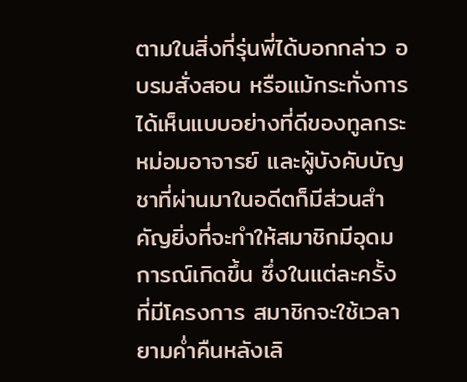ตามในสิ่งที่รุ่นพี่ได้บอกกล่าว อบรมสั่งสอน หรือแม้กระทั่งการได้เห็นแบบอย่างที่ดีของทูลกระหม่อมอาจารย์ และผู้บังคับบัญชาที่ผ่านมาในอดีตก็มีส่วนสำคัญยิ่งที่จะทำให้สมาชิกมีอุดมการณ์เกิดขึ้น ซึ่งในแต่ละครั้งที่มีโครงการ สมาชิกจะใช้เวลายามค่ำคืนหลังเลิ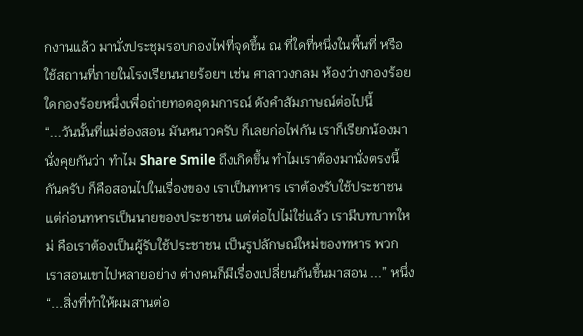กงานแล้ว มานั่งประชุมรอบกองไฟที่จุดขึ้น ณ ที่ใดที่หนึ่งในพื้นที่ หรือใช้สถานที่ภายในโรงเรียนนายร้อยฯ เช่น ศาลาวงกลม ห้องว่างกองร้อยใดกองร้อยหนึ่งเพื่อถ่ายทอดอุดมการณ์ ดังคำสัมภาษณ์ต่อไปนี้
“...วันนั้นที่แม่ฮ่องสอน มันหนาวครับ ก็เลยก่อไฟกัน เราก็เรียกน้องมานั่งคุยกันว่า ทำไม Share Smile ถึงเกิดขึ้น ทำไมเราต้องมานั่งตรงนี้กันครับ ก็คือสอนไปในเรื่องของ เราเป็นทหาร เราต้องรับใช้ประชาชน แต่ก่อนทหารเป็นนายของประชาชน แต่ต่อไปไม่ใช่แล้ว เรามีบทบาทใหม่ คือเราต้องเป็นผู้รับใช้ประชาชน เป็นรูปลักษณ์ใหม่ของทหาร พวกเราสอนเขาไปหลายอย่าง ต่างคนก็มีเรื่องเปลี่ยนกันขึ้นมาสอน ...” หนึ่ง
“...สิ่งที่ทำให้ผมสานต่อ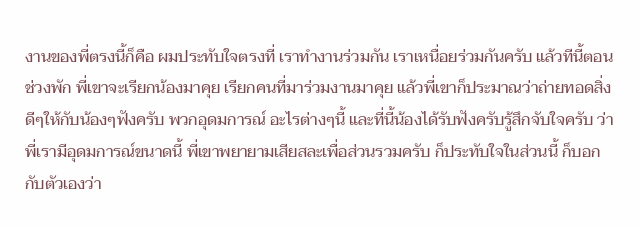งานของพี่ตรงนี้ก็คือ ผมประทับใจตรงที่ เราทำงานร่วมกัน เราเหนื่อยร่วมกันครับ แล้วทีนี้ตอนช่วงพัก พี่เขาจะเรียกน้องมาคุย เรียกคนที่มาร่วมงานมาคุย แล้วพี่เขาก็ประมาณว่าถ่ายทอดสิ่งดีๆให้กับน้องๆฟังครับ พวกอุดมการณ์ อะไรต่างๆนี้ และที่นี้น้องได้รับฟังครับรู้สึกจับใจครับ ว่าพี่เรามีอุดมการณ์ขนาดนี้ พี่เขาพยายามเสียสละเพื่อส่วนรวมครับ ก็ประทับใจในส่วนนี้ ก็บอกกับตัวเองว่า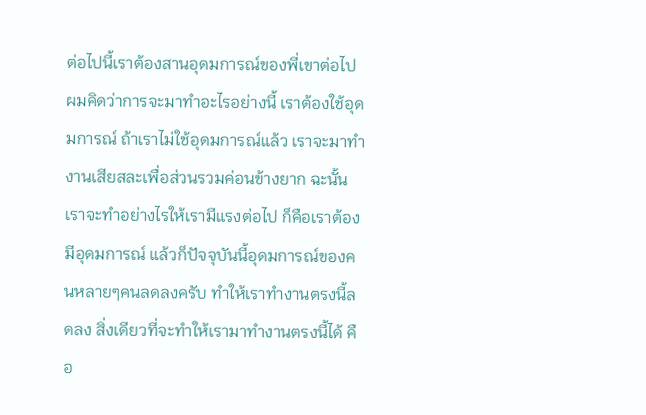ต่อไปนี้เราต้องสานอุดมการณ์ของพี่เขาต่อไป ผมคิดว่าการจะมาทำอะไรอย่างนี้ เราต้องใช้อุดมการณ์ ถ้าเราไม่ใช้อุดมการณ์แล้ว เราจะมาทำงานเสียสละเพื่อส่วนรวมค่อนข้างยาก ฉะนั้น เราจะทำอย่างไรให้เรามีแรงต่อไป ก็คือเราต้องมีอุดมการณ์ แล้วก็ปัจจุบันนี้อุดมการณ์ของคนหลายๆคนลดลงครับ ทำให้เราทำงานตรงนี้ลดลง สิ่งเดียวที่จะทำให้เรามาทำงานตรงนี้ได้ คือ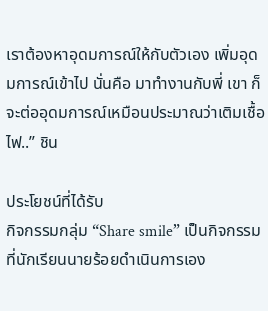เราต้องหาอุดมการณ์ให้กับตัวเอง เพิ่มอุดมการณ์เข้าไป นั่นคือ มาทำงานกับพี่ เขา ก็จะต่ออุดมการณ์เหมือนประมาณว่าเติมเชื้อไฟ..” ชิน

ประโยชน์ที่ได้รับ
กิจกรรมกลุ่ม “Share smile” เป็นกิจกรรมที่นักเรียนนายร้อยดำเนินการเอง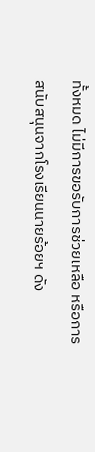ทั้งหมด ไม่มีการขอรับการช่วยเหลือ หรือการสนับสนุนจากโรงเรียนนายร้อยฯ ดัง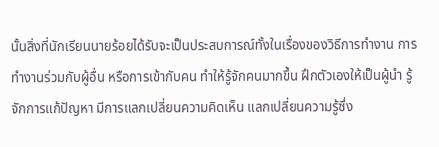นั้นสิ่งที่นักเรียนนายร้อยได้รับจะเป็นประสบการณ์ทั้งในเรื่องของวิธีการทำงาน การทำงานร่วมกับผู้อื่น หรือการเข้ากับคน ทำให้รู้จักคนมากขึ้น ฝึกตัวเองให้เป็นผู้นำ รู้จักการแก้ปัญหา มีการแลกเปลี่ยนความคิดเห็น แลกเปลี่ยนความรู้ซึ่ง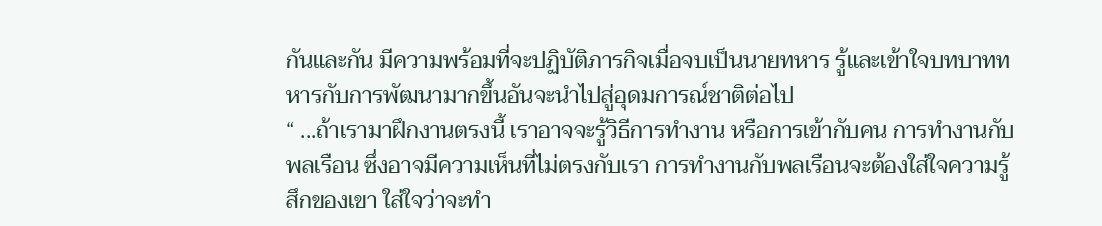กันและกัน มีความพร้อมที่จะปฏิบัติภารกิจเมื่อจบเป็นนายทหาร รู้และเข้าใจบทบาททหารกับการพัฒนามากขึ้นอันจะนำไปสู่อุดมการณ์ชาติต่อไป
“ ...ถ้าเรามาฝึกงานตรงนี้ เราอาจจะรู้วิธีการทำงาน หรือการเข้ากับคน การทำงานกับพลเรือน ซึ่งอาจมีความเห็นที่ไม่ตรงกับเรา การทำงานกับพลเรือนจะต้องใส่ใจความรู้สึกของเขา ใส่ใจว่าจะทำ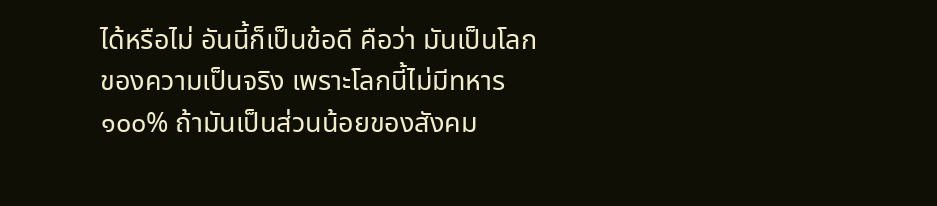ได้หรือไม่ อันนี้ก็เป็นข้อดี คือว่า มันเป็นโลกของความเป็นจริง เพราะโลกนี้ไม่มีทหาร ๑๐๐% ถ้ามันเป็นส่วนน้อยของสังคม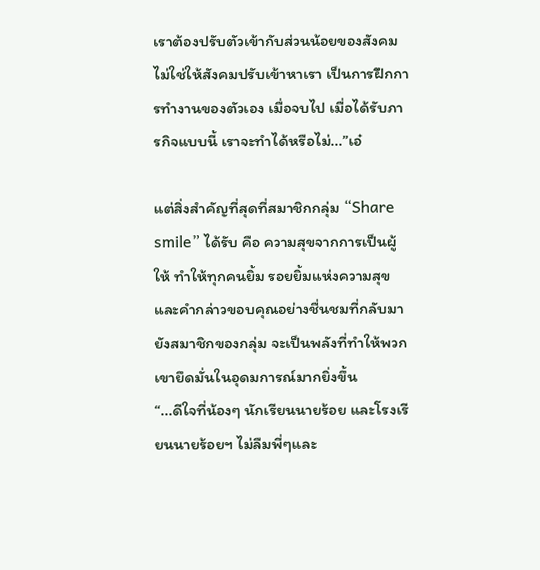เราต้องปรับตัวเข้ากับส่วนน้อยของสังคม ไม่ใช่ให้สังคมปรับเข้าหาเรา เป็นการฝึกการทำงานของตัวเอง เมื่อจบไป เมื่อได้รับภารกิจแบบนี้ เราจะทำได้หรือไม่...”เอ๋

แต่สิ่งสำคัญที่สุดที่สมาชิกกลุ่ม “Share smile” ได้รับ คือ ความสุขจากการเป็นผู้ให้ ทำให้ทุกคนยิ้ม รอยยิ้มแห่งความสุข และคำกล่าวขอบคุณอย่างชื่นชมที่กลับมายังสมาชิกของกลุ่ม จะเป็นพลังที่ทำให้พวกเขายึดมั่นในอุดมการณ์มากยิ่งขึ้น
“...ดีใจที่น้องๆ นักเรียนนายร้อย และโรงเรียนนายร้อยฯ ไม่ลืมพี่ๆและ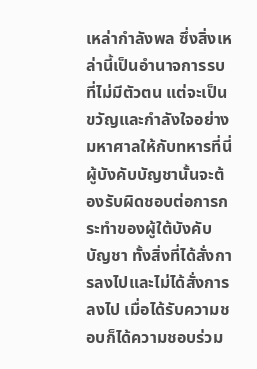เหล่ากำลังพล ซึ่งสิ่งเหล่านี้เป็นอำนาจการรบที่ไม่มีตัวตน แต่จะเป็นขวัญและกำลังใจอย่างมหาศาลให้กับทหารที่นี่ ผู้บังคับบัญชานั้นจะต้องรับผิดชอบต่อการกระทำของผู้ใต้บังคับบัญชา ทั้งสิ่งที่ได้สั่งการลงไปและไม่ได้สั่งการลงไป เมื่อได้รับความชอบก็ได้ความชอบร่วม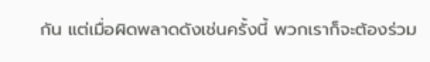กัน แต่เมื่อผิดพลาดดังเช่นครั้งนี้ พวกเราก็จะต้องร่วม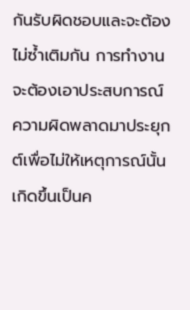กันรับผิดชอบและจะต้องไม่ซ้ำเติมกัน การทำงานจะต้องเอาประสบการณ์ความผิดพลาดมาประยุกต์เพื่อไม่ให้เหตุการณ์นั้นเกิดขึ้นเป็นค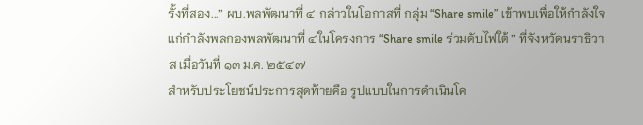รั้งที่สอง...” ผบ.พลพัฒนาที่ ๔ กล่าวในโอกาสที่ กลุ่ม “Share smile” เข้าพบเพื่อให้กำลังใจแก่กำลังพลกองพลพัฒนาที่ ๔ในโครงการ “Share smile ร่วมดับไฟใต้ ” ที่จังหวัดนราธิวาส เมื่อวันที่ ๑๓ ม.ค. ๒๕๔๗
สำหรับประโยชน์ประการสุดท้ายคือ รูปแบบในการดำเนินโค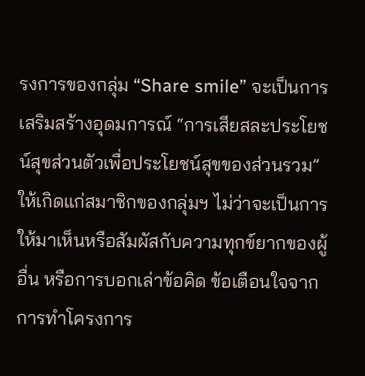รงการของกลุ่ม “Share smile” จะเป็นการเสริมสร้างอุดมการณ์ “การเสียสละประโยชน์สุขส่วนตัวเพื่อประโยชน์สุขของส่วนรวม” ให้เกิดแก่สมาชิกของกลุ่มฯ ไม่ว่าจะเป็นการให้มาเห็นหรือสัมผัสกับความทุกข์ยากของผู้อื่น หรือการบอกเล่าข้อคิด ข้อเตือนใจจากการทำโครงการ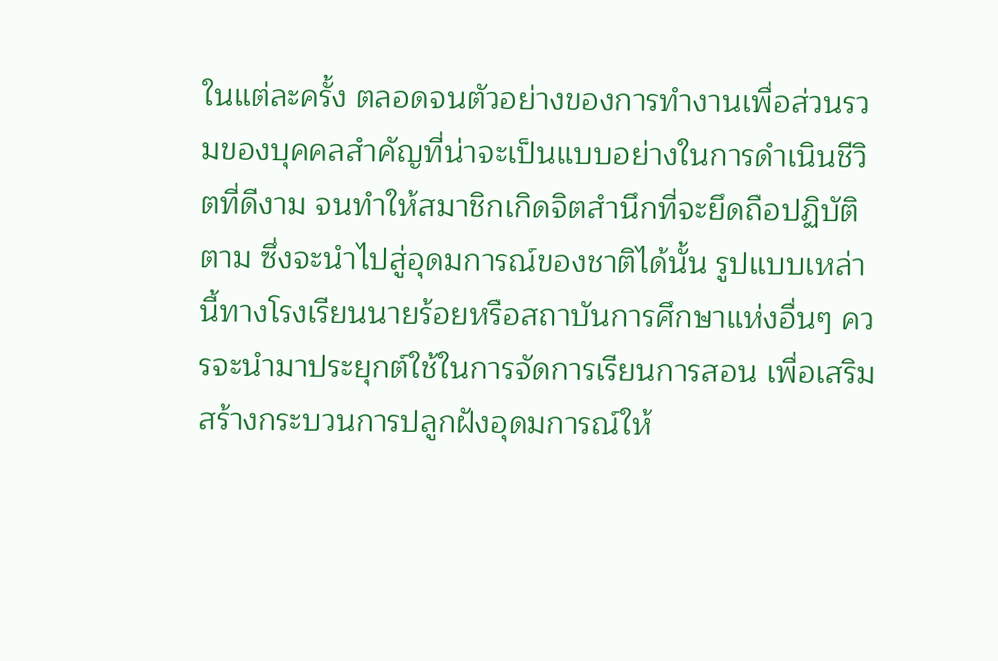ในแต่ละครั้ง ตลอดจนตัวอย่างของการทำงานเพื่อส่วนรวมของบุคคลสำคัญที่น่าจะเป็นแบบอย่างในการดำเนินชีวิตที่ดีงาม จนทำให้สมาชิกเกิดจิตสำนึกที่จะยึดถือปฏิบัติตาม ซึ่งจะนำไปสู่อุดมการณ์ของชาติได้นั้น รูปแบบเหล่านี้ทางโรงเรียนนายร้อยหรือสถาบันการศึกษาแห่งอื่นๆ ควรจะนำมาประยุกต์ใช้ในการจัดการเรียนการสอน เพื่อเสริมสร้างกระบวนการปลูกฝังอุดมการณ์ให้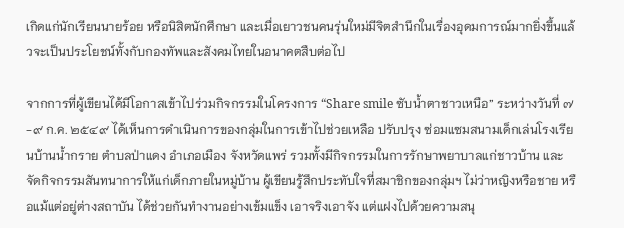เกิดแก่นักเรียนนายร้อย หรือนิสิตนักศึกษา และเมื่อเยาวชนคนรุ่นใหม่มีจิตสำนึกในเรื่องอุดมการณ์มากยิ่งขึ้นแล้วจะเป็นประโยชน์ทั้งกับกองทัพและสังคมไทยในอนาคตสืบต่อไป

จากการที่ผู้เขียนได้มีโอกาสเข้าไปร่วมกิจกรรมในโครงการ “Share smile ซับน้ำตาชาวเหนือ” ระหว่างวันที่ ๗-๙ ก.ค. ๒๕๔๙ ได้เห็นการดำเนินการของกลุ่มในการเข้าไปช่วยเหลือ ปรับปรุง ซ่อมแซมสนามเด็กเล่นโรงเรียนบ้านน้ำกราย ตำบลป่าแดง อำเภอเมือง จังหวัดแพร่ รวมทั้งมีกิจกรรมในการรักษาพยาบาลแก่ชาวบ้าน และจัดกิจกรรมสันทนาการให้แก่เด็กภายในหมู่บ้าน ผู้เขียนรู้สึกประทับใจที่สมาชิกของกลุ่มฯ ไม่ว่าหญิงหรือชาย หรือแม้แต่อยู่ต่างสถาบัน ได้ช่วยกันทำงานอย่างเข้มแข็ง เอาจริงเอาจัง แต่แฝงไปด้วยความสนุ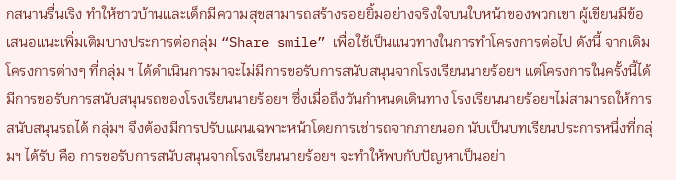กสนานรื่นเริง ทำให้ชาวบ้านและเด็กมีความสุขสามารถสร้างรอยยิ้มอย่างจริงใจบนใบหน้าของพวกเขา ผู้เขียนมีข้อเสนอแนะเพิ่มเติมบางประการต่อกลุ่ม “Share smile” เพื่อใช้เป็นแนวทางในการทำโครงการต่อไป ดังนี้ จากเดิมโครงการต่างๆ ที่กลุ่ม ฯ ได้ดำเนินการมาจะไม่มีการขอรับการสนับสนุนจากโรงเรียนนายร้อยฯ แต่โครงการในครั้งนี้ได้มีการขอรับการสนับสนุนรถของโรงเรียนนายร้อยฯ ซึ่งเมื่อถึงวันกำหนดเดินทาง โรงเรียนนายร้อยฯไม่สามารถให้การสนับสนุนรถได้ กลุ่มฯ จึงต้องมีการปรับแผนเฉพาะหน้าโดยการเช่ารถจากภายนอก นับเป็นบทเรียนประการหนึ่งที่กลุ่มฯ ได้รับ คือ การขอรับการสนับสนุนจากโรงเรียนนายร้อยฯ จะทำให้พบกับปัญหาเป็นอย่า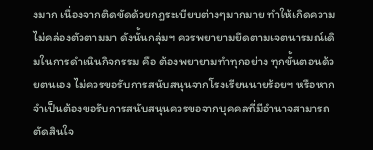งมาก เนื่องจากติดขัดด้วยกฎระเบียบต่างๆมากมาย ทำให้เกิดความไม่คล่องตัวตามมา ดังนั้นกลุ่มฯ ควรพยายามยึดตามเจตนารมณ์เดิมในการดำเนินกิจกรรม คือ ต้องพยายามทำทุกอย่าง ทุกขั้นตอนด้วยตนเอง ไม่ควรขอรับการสนับสนุนจากโรงเรียนนายร้อยฯ หรือหากจำเป็นต้องขอรับการสนับสนุนควรขอจากบุคคลที่มีอำนาจสามารถตัดสินใจ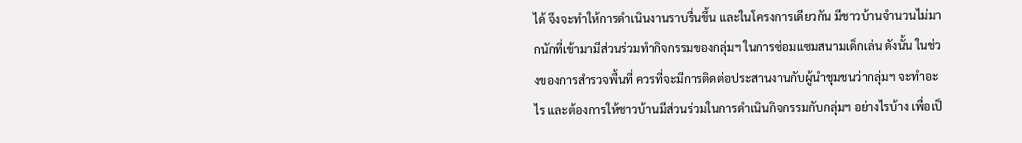ได้ จึงจะทำให้การดำเนินงานราบรื่นขึ้น และในโครงการเดียวกัน มีชาวบ้านจำนวนไม่มากนักที่เข้ามามีส่วนร่วมทำกิจกรรมของกลุ่มฯ ในการซ่อมแซมสนามเด็กเล่น ดังนั้น ในช่วงของการสำรวจพื้นที่ ควรที่จะมีการติดต่อประสานงานกับผู้นำชุมชนว่ากลุ่มฯ จะทำอะไร และต้องการให้ชาวบ้านมีส่วนร่วมในการดำเนินกิจกรรมกับกลุ่มฯ อย่างไรบ้าง เพื่อเป็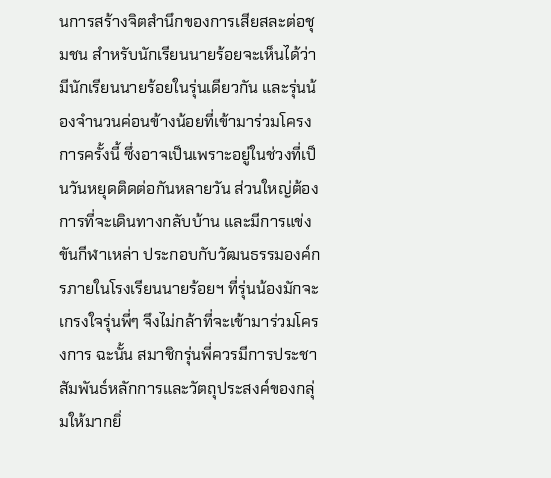นการสร้างจิตสำนึกของการเสียสละต่อชุมชน สำหรับนักเรียนนายร้อยจะเห็นได้ว่ามีนักเรียนนายร้อยในรุ่นเดียวกัน และรุ่นน้องจำนวนค่อนข้างน้อยที่เข้ามาร่วมโครงการครั้งนี้ ซึ่งอาจเป็นเพราะอยู่ในช่วงที่เป็นวันหยุดติดต่อกันหลายวัน ส่วนใหญ่ต้องการที่จะเดินทางกลับบ้าน และมีการแข่งขันกีฬาเหล่า ประกอบกับวัฒนธรรมองค์กรภายในโรงเรียนนายร้อยฯ ที่รุ่นน้องมักจะเกรงใจรุ่นพี่ๆ จึงไม่กล้าที่จะเข้ามาร่วมโครงการ ฉะนั้น สมาชิกรุ่นพี่ควรมีการประชาสัมพันธ์หลักการและวัตถุประสงค์ของกลุ่มให้มากยิ่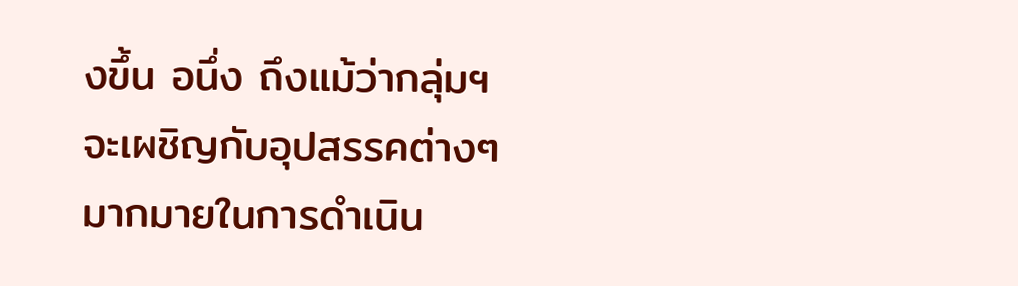งขึ้น อนึ่ง ถึงแม้ว่ากลุ่มฯจะเผชิญกับอุปสรรคต่างๆ มากมายในการดำเนิน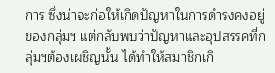การ ซึ่งน่าจะก่อให้เกิดปัญหาในการดำรงคงอยู่ของกลุ่มฯ แต่กลับพบว่าปัญหาและอุปสรรคที่กลุ่มฯต้องเผชิญนั้น ได้ทำให้สมาชิกเกิ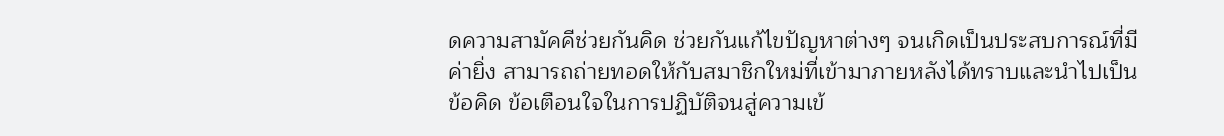ดความสามัคคีช่วยกันคิด ช่วยกันแก้ไขปัญหาต่างๆ จนเกิดเป็นประสบการณ์ที่มีค่ายิ่ง สามารถถ่ายทอดให้กับสมาชิกใหม่ที่เข้ามาภายหลังได้ทราบและนำไปเป็นข้อคิด ข้อเตือนใจในการปฏิบัติจนสู่ความเข้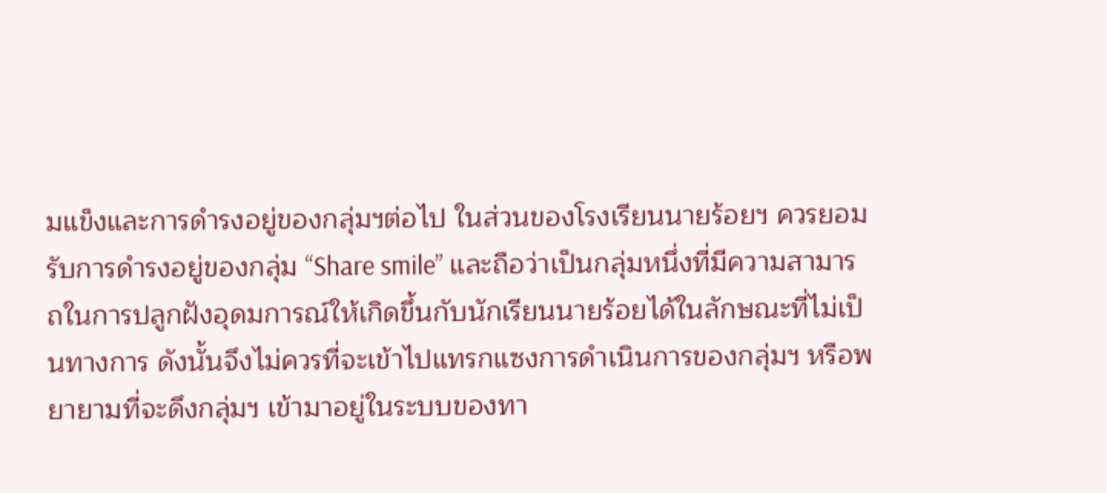มแข็งและการดำรงอยู่ของกลุ่มฯต่อไป ในส่วนของโรงเรียนนายร้อยฯ ควรยอมรับการดำรงอยู่ของกลุ่ม “Share smile” และถือว่าเป็นกลุ่มหนึ่งที่มีความสามารถในการปลูกฝังอุดมการณ์ให้เกิดขึ้นกับนักเรียนนายร้อยได้ในลักษณะที่ไม่เป็นทางการ ดังนั้นจึงไม่ควรที่จะเข้าไปแทรกแซงการดำเนินการของกลุ่มฯ หรือพยายามที่จะดึงกลุ่มฯ เข้ามาอยู่ในระบบของทา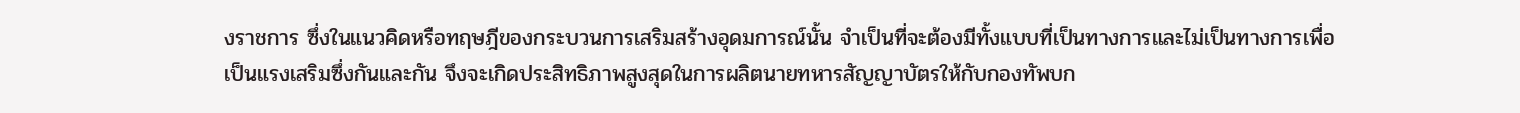งราชการ ซึ่งในแนวคิดหรือทฤษฎีของกระบวนการเสริมสร้างอุดมการณ์นั้น จำเป็นที่จะต้องมีทั้งแบบที่เป็นทางการและไม่เป็นทางการเพื่อเป็นแรงเสริมซึ่งกันและกัน จึงจะเกิดประสิทธิภาพสูงสุดในการผลิตนายทหารสัญญาบัตรให้กับกองทัพบก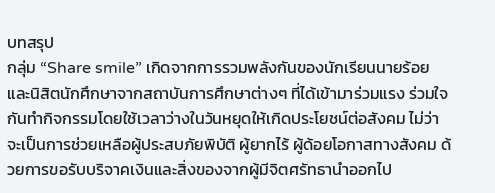บทสรุป
กลุ่ม “Share smile” เกิดจากการรวมพลังกันของนักเรียนนายร้อย และนิสิตนักศึกษาจากสถาบันการศึกษาต่างๆ ที่ได้เข้ามาร่วมแรง ร่วมใจกันทำกิจกรรมโดยใช้เวลาว่างในวันหยุดให้เกิดประโยชน์ต่อสังคม ไม่ว่าจะเป็นการช่วยเหลือผู้ประสบภัยพิบัติ ผู้ยากไร้ ผู้ด้อยโอกาสทางสังคม ด้วยการขอรับบริจาคเงินและสิ่งของจากผู้มีจิตศรัทธานำออกไป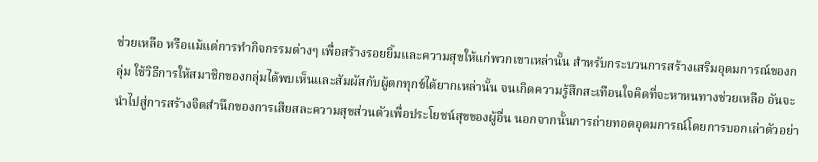ช่วยเหลือ หรือแม้แต่การทำกิจกรรมต่างๆ เพื่อสร้างรอยยิ้มและความสุขให้แก่พวกเขาเหล่านั้น สำหรับกระบวนการสร้างเสริมอุดมการณ์ของกลุ่ม ใช้วิธีการให้สมาชิกของกลุ่มได้พบเห็นและสัมผัสกับผู้ตกทุกข์ได้ยากเหล่านั้น จนเกิดความรู้สึกสะเทือนใจคิดที่จะหาหนทางช่วยเหลือ อันจะนำไปสู่การสร้างจิตสำนึกของการเสียสละความสุขส่วนตัวเพื่อประโยชน์สุขของผู้อื่น นอกจากนั้นการถ่ายทอดอุดมการณ์โดยการบอกเล่าตัวอย่า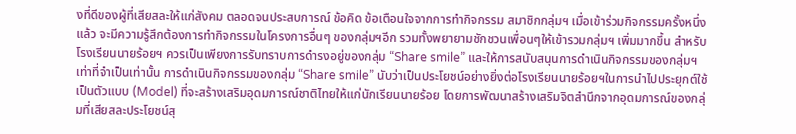งที่ดีของผู้ที่เสียสละให้แก่สังคม ตลอดจนประสบการณ์ ข้อคิด ข้อเตือนใจจากการทำกิจกรรม สมาชิกกลุ่มฯ เมื่อเข้าร่วมกิจกรรมครั้งหนึ่งแล้ว จะมีความรู้สึกต้องการทำกิจกรรมในโครงการอื่นๆ ของกลุ่มฯอีก รวมทั้งพยายามชักชวนเพื่อนๆให้เข้ารวมกลุ่มฯ เพิ่มมากขึ้น สำหรับโรงเรียนนายร้อยฯ ควรเป็นเพียงการรับทราบการดำรงอยู่ของกลุ่ม “Share smile” และให้การสนับสนุนการดำเนินกิจกรรมของกลุ่มฯ เท่าที่จำเป็นเท่านั้น การดำเนินกิจกรรมของกลุ่ม “Share smile” นับว่าเป็นประโยชน์อย่างยิ่งต่อโรงเรียนนายร้อยฯในการนำไปประยุกต์ใช้เป็นตัวแบบ (Model) ที่จะสร้างเสริมอุดมการณ์ชาติไทยให้แก่นักเรียนนายร้อย โดยการพัฒนาสร้างเสริมจิตสำนึกจากอุดมการณ์ของกลุ่มที่เสียสละประโยชน์สุ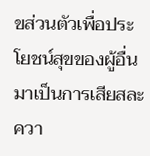ขส่วนตัวเพื่อประโยชน์สุขของผู้อื่น มาเป็นการเสียสละควา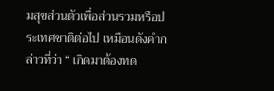มสุขส่วนตัวเพื่อส่วนรวมหรือประเทศชาติต่อไป เหมือนดังคำกล่าวที่ว่า “ เกิดมาต้องทด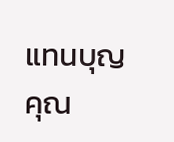แทนบุญคุณ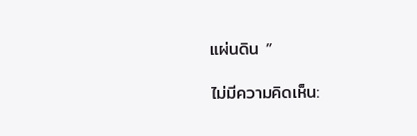แผ่นดิน ”

ไม่มีความคิดเห็น: